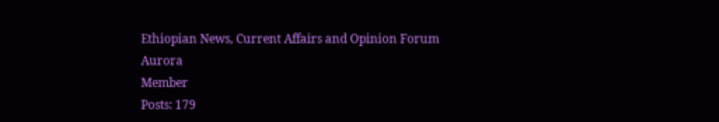Ethiopian News, Current Affairs and Opinion Forum
Aurora
Member
Posts: 179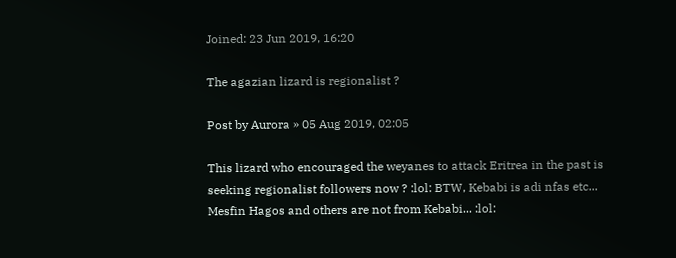Joined: 23 Jun 2019, 16:20

The agazian lizard is regionalist ?

Post by Aurora » 05 Aug 2019, 02:05

This lizard who encouraged the weyanes to attack Eritrea in the past is seeking regionalist followers now ? :lol: BTW, Kebabi is adi nfas etc... Mesfin Hagos and others are not from Kebabi... :lol: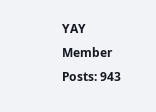YAY
Member
Posts: 943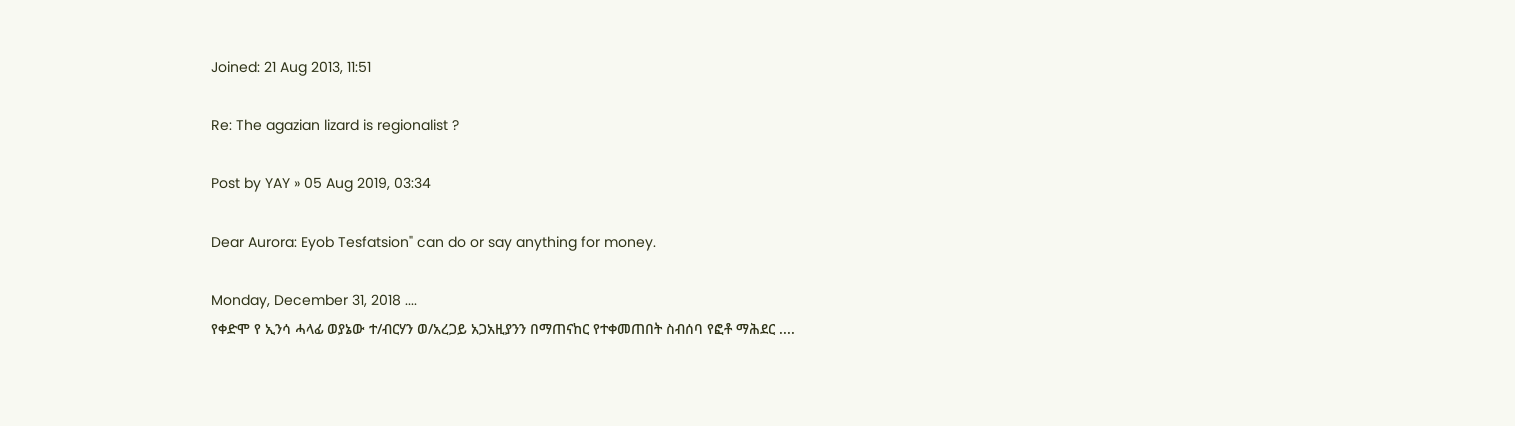Joined: 21 Aug 2013, 11:51

Re: The agazian lizard is regionalist ?

Post by YAY » 05 Aug 2019, 03:34

Dear Aurora: Eyob Tesfatsion" can do or say anything for money.

Monday, December 31, 2018 ....
የቀድሞ የ ኢንሳ ሓላፊ ወያኔው ተ/ብርሃን ወ/አረጋይ አጋአዚያንን በማጠናከር የተቀመጠበት ስብሰባ የፎቶ ማሕደር ....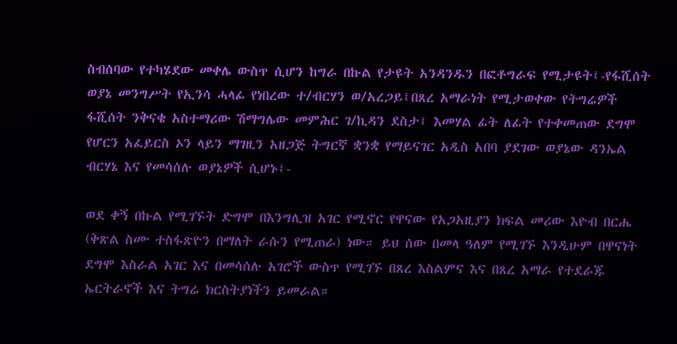ስብሰባው የተካሄደው መቀሌ ውስጥ ሲሆን ከግራ በኩል የታዩት አንዳንዱን በፎቶግራፍ የሚታዩት፤-የፋሺሰት ወያኔ መንግሥት የኢንሳ ሓላፊ የነበረው ተ/ብርሃን ወ/አረጋይ፤በጸረ አማራነት የሚታወቀው የትግሬዎች ፋሺሰት ንቅናቄ አስተማሪው ሽማግሌው መምሕር ገ/ኪዳን ደስታ፤ እመሃል ፊት ለፊት የተቀመጠው ደግሞ የሆርን አፈይርስ ኦን ላይን ማገዚን አዘጋጅ ትግርኛ ቋንቋ የማይናገር አዲስ አበባ ያደገው ወያኔው ዳንኤል ብርሃኔ እና የመሳሰሉ ወያኔዎች ሲሆኑ፤-

ወደ ቀኝ በኩል የሚገኙት ድግሞ በእንግሊዝ አገር የሚኖር የዋናው የአጋአዚያን ክፍል መሪው እዮብ በርሔ (ቅጽል ስሙ ተስፋጽዮን በማለት ራሱን የሚጠራ) ነው። ይህ ሰው በመላ ዓለም የሚገኙ እንዲሁም በዋናነት ደግሞ እስራል አገር እና በመሳሰሉ አገሮች ውስጥ የሚገኙ በጸረ እስልምና እና በጸረ አማራ የተደራጁ ኤርትራኖች እና ትግሬ ክርስትያነችን ይመራል።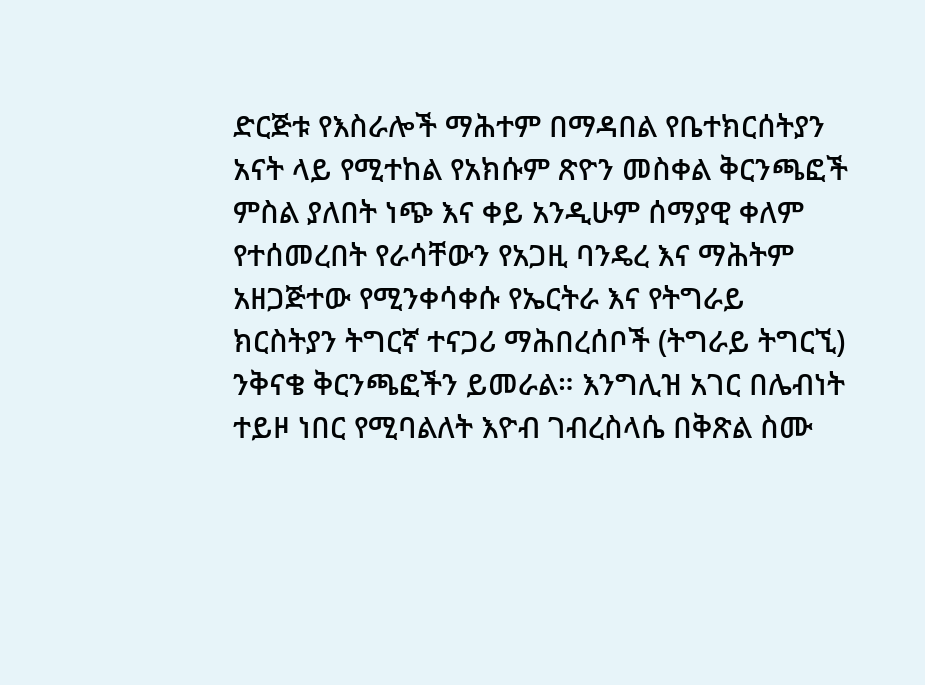ድርጅቱ የእስራሎች ማሕተም በማዳበል የቤተክርሰትያን አናት ላይ የሚተከል የአክሱም ጽዮን መስቀል ቅርንጫፎች ምስል ያለበት ነጭ እና ቀይ አንዲሁም ሰማያዊ ቀለም የተሰመረበት የራሳቸውን የአጋዚ ባንዴረ እና ማሕትም አዘጋጅተው የሚንቀሳቀሱ የኤርትራ እና የትግራይ ክርስትያን ትግርኛ ተናጋሪ ማሕበረሰቦች (ትግራይ ትግርኚ) ንቅናቄ ቅርንጫፎችን ይመራል። እንግሊዝ አገር በሌብነት ተይዞ ነበር የሚባልለት እዮብ ገብረስላሴ በቅጽል ስሙ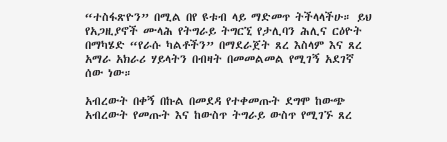“ተስፋጽዮን” በሚል በየ ዩቱብ ላይ ማድመጥ ትችላላችሁ። ይህ የአጋዚያኖች ሙላሕ የትግራይ ትግርኚ የታሊባን ሕሊና ርዕዮት በማካሄድ “የራሱ ካልቶችን” በማደራጀት ጸረ እስላም እና ጸረ አማራ አክራሪ ሃይላትን በብዛት በመመልመል የሚገኝ አደገኛ ሰው ነው።

አብረውት በቀኝ በኩል በመደዳ የተቀመጡት ደግሞ ከውጭ አብረውት የመጡት እና ከውስጥ ትግራይ ውስጥ የሚገኙ ጸረ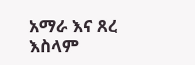አማራ እና ጸረ እስላም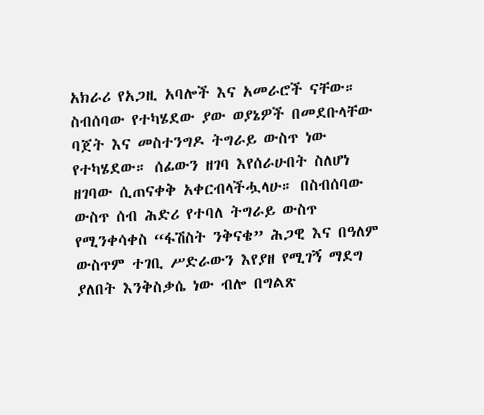አክራሪ የአጋዚ አባሎች እና አመራሮች ናቸው። ስብሰባው የተካሄደው ያው ወያኔዎች በመደቡላቸው ባጀት እና መስተንግዶ ትግራይ ውስጥ ነው የተካሄደው። ሰፊውን ዘገባ እየሰራሁበት ስለሆነ ዘገባው ሲጠናቀቅ አቀርብላችሗላሁ። በስብሰባው ውስጥ ሰብ ሕድሪ የተባለ ትግራይ ውስጥ የሚንቀሳቀስ “ፋሽስት ንቅናቄ” ሕጋዊ እና በዓለም ውስጥም ተገቢ ሥድራውን እየያዘ የሚገኝ ማደግ ያለበት እንቅስቃሴ ነው ብሎ በግልጽ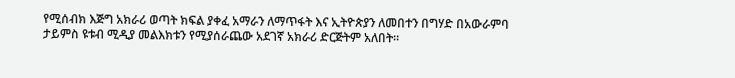የሚሰብክ እጅግ አክራሪ ወጣት ክፍል ያቀፈ አማራን ለማጥፋት እና ኢትዮጵያን ለመበተን በግሃድ በአውራምባ ታይምስ ዩቱብ ሚዲያ መልእክቱን የሚያሰራጨው አደገኛ አክራሪ ድርጅትም አለበት።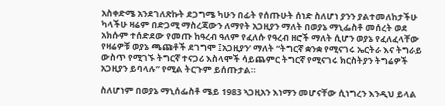አስቀድሜ አንደገለጽኩት ደጋግሜ ካሁን በፊት የሰጡሁት ሰነድ ስለሆነ ያንን ያልተመለከታችሁ ካላችሁ ዛሬም በድጋሚ ማስረጃውን ለማየት አጋዚያን ማለት በወያኔ ማኒፌስቶ መሰረት ወደ አክሱም ተሰድደው የመጡ ከዓረብ ዓለም የፈለሱ የዓረብ ዘሮች ማለት ሲሆን ወያኔ የፈለፈላቸው የዛሬዎቹ ወያኔ ጫጩቶች ደገግሞ ፤አጋዚያን’ ማለት “ትግርኛ ቋንቋ የሚናገሩ ኤርትራ እና ትግራይ ውስጥ የሚገኙ ትግርኛ ተናጋሪ እስላሞች ሳይጨምር ትግርኛ የሚናገሩ ክርስትያን ትግሬዎች አጋዚያን ይባላሉ” የሚል ትርጉም ይሰጡታል።

ስለሆነም በወያኔ ማኒሰፌስቶ ሜይ 1983 ኣጋዚአን እነማን መሆናቸው ሲነግረን እንዲህ ይላል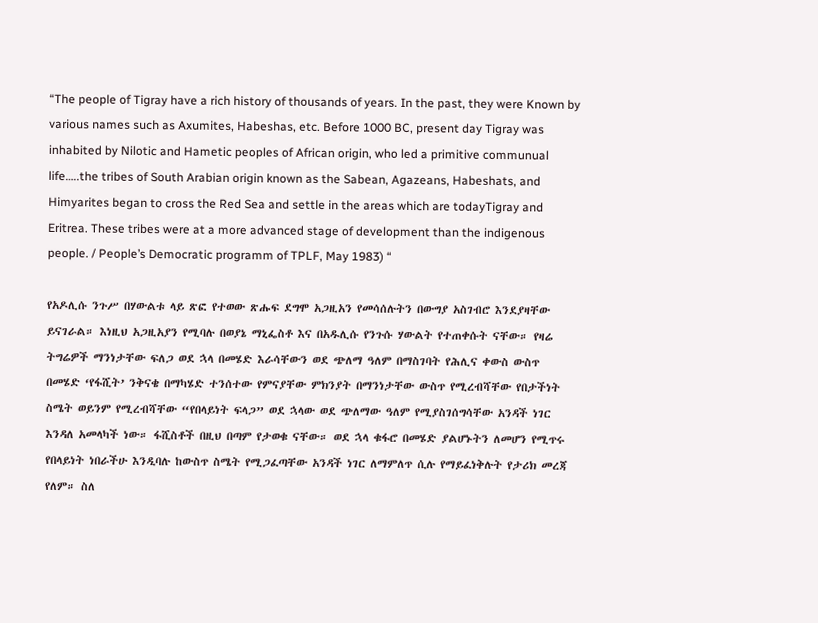“The people of Tigray have a rich history of thousands of years. In the past, they were Known by various names such as Axumites, Habeshas, etc. Before 1000 BC, present day Tigray was inhabited by Nilotic and Hametic peoples of African origin, who led a primitive communual life…..the tribes of South Arabian origin known as the Sabean, Agazeans, Habeshats, and Himyarites began to cross the Red Sea and settle in the areas which are todayTigray and Eritrea. These tribes were at a more advanced stage of development than the indigenous people. / People’s Democratic programm of TPLF, May 1983) “

የአዶሊሱ ንጉሥ በሃውልቱ ላይ ጽፎ የተወው ጽሑፍ ደግሞ አጋዚአን የመሳሰሉትን በውግያ አስገብሮ እንደያዛቸው ይናገራል። እነዚህ አጋዚአያን የሚባሉ በወያኔ ማኒፌስቶ እና በአዱሊሱ የንጉሱ ሃውልት የተጠቀሱት ናቸው። የዛሬ ትግሬዎች ማንነታቸው ፍለጋ ወደ ኋላ በመሄድ እራሳቸውን ወደ ጭለማ ዓለም በማስገባት የሕሊና ቀውስ ውስጥ በመሄድ ‘የፋሺት’ ንቅናቄ በማካሄድ ተንሰተው የምናያቸው ምክንያት በማንነታቸው ውስጥ የሚረብሻቸው የበታችነት ስሜት ወይንም የሚረብሻቸው “የበላይነት ፍላጋ” ወደ ኋላው ወደ ጭለማው ዓለም የሚያስገሰግሳቸው አንዳች ነገር እንዳለ አመላካች ነው። ፋሺስቶች በዚህ በጣም የታወቁ ናቸው። ወደ ኋላ ቁፋሮ በመሄድ ያልሆኑትን ለመሆን የሚጥሩ የበላይነት ነበራችሁ እንዲባሉ ከውስጥ ስሜት የሚጋፈጣቸው አንዳች ነገር ለማምለጥ ሲሉ የማይፈነቅሉት የታሪክ መረጃ የለም። ስለ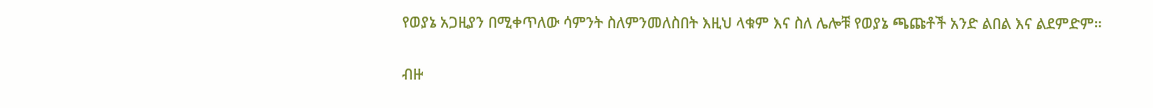የወያኔ አጋዚያን በሚቀጥለው ሳምንት ስለምንመለስበት እዚህ ላቁም እና ስለ ሌሎቹ የወያኔ ጫጩቶች አንድ ልበል እና ልደምድም።

ብዙ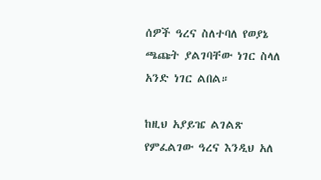ሰዎች ዓረና ስለተባለ የወያኔ ጫጩት ያልገባቸው ነገር ስላለ አንድ ነገር ልበል።

ከዚህ አያይዤ ልገልጽ የምፈልገው ዓረና እንዲህ አለ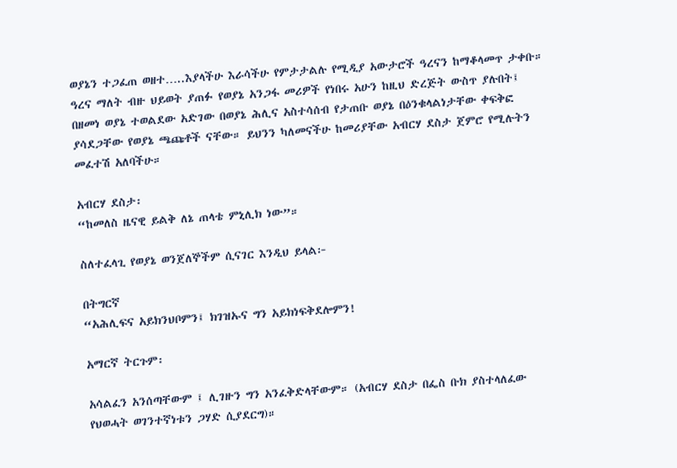ወያኔን ተጋፈጠ ወዘተ…..እያላችሁ እራሳችሁ የምታታልሉ የሚዲያ አውታሮች ዓረናን ከማቆላመጥ ታቀቡ። ዓረና ማለት ብዙ ህይወት ያጠፉ የወያኔ አንጋፋ መሪዎች የነበሩ አሁን ከዚህ ድረጅት ውስጥ ያሉበት፤ በዘመነ ወያኔ ተወልደው አድገው በወያኔ ሕሊና አስተሳሰብ የታጠቡ ወያኔ በዕንቁላልነታቸው ቀፍቅፎ ያሳደጋቸው የወያኔ ጫጩቶች ናቸው። ይህንን ካለመናችሁ ከመሪያቸው አብርሃ ደስታ ጀምሮ የሚሉትን መፈተሽ አለባችሁ።

አብርሃ ደስታ፡
“ከመለስ ዜናዊ ይልቅ ለኔ ጠላቴ ምኒሊክ ነው”።

ስለተፈላጊ የወያኔ ወንጀለኞችም ሲናገር እንዲህ ይላል፦

በትግርኛ
“አሕሊፍና አይክንህቦምን፤ ክገዝኡና ግን አይክነፍቅደሎምን!

አማርኛ ትርጉም፡

አሳልፈን አንሰጣቸውም ፤ ሊገዙን ግን አንፈቅድላቸውም። (አብርሃ ደስታ በፌስ ቡክ ያስተላለፈው የህወሓት ወገንተኛነቱን ጋሃድ ሲያደርግ)።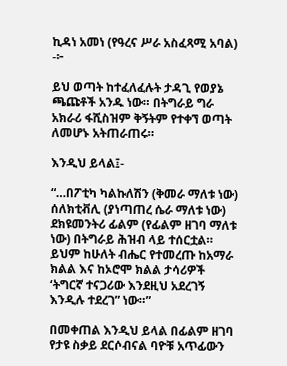ኪዳነ አመነ (የዓረና ሥራ አስፈጻሚ አባል) -፦

ይህ ወጣት ከተፈለፈሉት ታዳጊ የወያኔ ጫጩቶች አንዱ ነው። በትግራይ ግራ አክራሪ ፋሺስዝም ቅኝትም የተቀኘ ወጣት ለመሆኑ አትጠራጠሩ።

እንዲህ ይላል፤-

“…በፖቲካ ካልኩለሽን (ቅመራ ማለቱ ነው) ሰለክቲቭሊ (ያነጣጠረ ሴራ ማለቱ ነው) ደክዩመንትሪ ፊልም (የፊልም ዘገባ ማለቱ ነው) በትግራይ ሕዝብ ላይ ተሰርቷል። ይህም ከሁለት ብሔር የተመረጡ ከአማራ ክልል እና ከኦሮሞ ክልል ታሳሪዎች ‘ትግርኛ ተናጋሪው እንደዚህ አደረገኝ እንዲሉ ተደረገ” ነው።”

በመቀጠል እንዲህ ይላል በፊልም ዘገባ የታዩ ስቃይ ደርሶብናል ባዮቹ አጥፊውን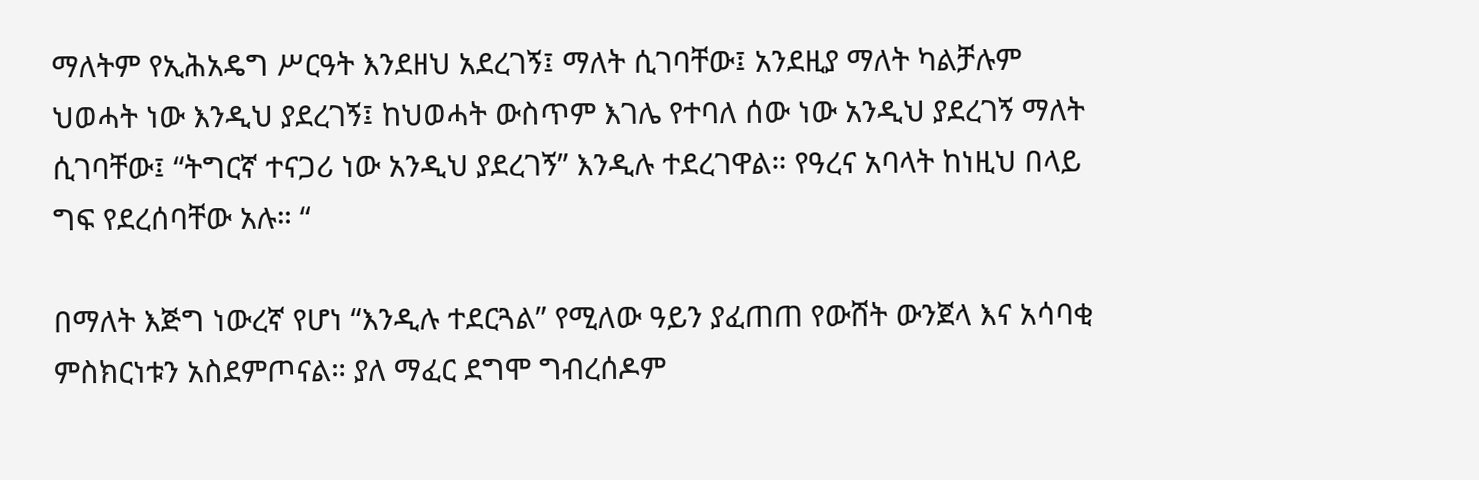ማለትም የኢሕአዴግ ሥርዓት እንደዘህ አደረገኝ፤ ማለት ሲገባቸው፤ አንደዚያ ማለት ካልቻሉም ህወሓት ነው እንዲህ ያደረገኝ፤ ከህወሓት ውስጥም እገሌ የተባለ ሰው ነው አንዲህ ያደረገኝ ማለት ሲገባቸው፤ “ትግርኛ ተናጋሪ ነው አንዲህ ያደረገኝ” እንዲሉ ተደረገዋል። የዓረና አባላት ከነዚህ በላይ ግፍ የደረሰባቸው አሉ። “

በማለት እጅግ ነውረኛ የሆነ “እንዲሉ ተደርጓል” የሚለው ዓይን ያፈጠጠ የውሸት ውንጀላ እና አሳባቂ ምስክርነቱን አስደምጦናል። ያለ ማፈር ደግሞ ግብረሰዶም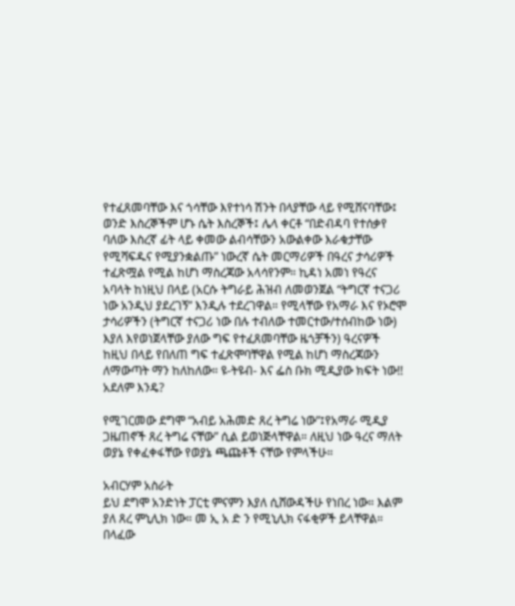የተፈጸመባቸው እና ጎሳቸው እየተነሳ ሽንት በላያቸው ላይ የሚሸናባቸው፤ ወንድ እስረኞችም ሆኑ ሴት እስረኞች፤ ሌላ ቀርቶ “በድብዳባ የተሰቃየ ባለው እስረኛ ፊት ላይ ቀመው ልብሳቸውን አውልቀው እራቁታቸው የሚሻፍዱና የሚያንቋልጡ” ነውረኛ ሴት መርማሪዎች በዓረና ታሳሪዎች ተፈጽሟል የሚል ከሆነ ማስረጃው አላሳየንም። ኪዳነ አመነ የዓረና አባላት ከነዚህ በላይ (አርሱ ትግራይ ሕዝብ ለመወንጀል “ትግርኛ ተናጋሪ ነው አንዲህ ያደረገኝ” እንዲሉ ተደረገዋል። የሚላቸው የአማራ እና የኦሮሞ ታሳሪዎችን (ትግርኛ ተናጋሪ ነው በሉ ተብለው ተመርተው/ተሰብከው ነው) እያለ እየወነጀላቸው ያለው ግፍ የተፈጸመባቸው ዜጎቻችን) ዓረናዎች ከዚህ በላይ የበለጠ ግፍ ተፈጽሞባቸዋል የሚል ከሆነ ማስረጃውን ለማውጣት ማን ከለከለው። ዩ-ትዩብ- እና ፌስ ቡክ ሚዲያው ክፍት ነው!! አደለም እንዴ?

የሚገርመው ደግሞ “አብይ አሕመድ ጸረ ትግሬ ነው”፤የአማራ ሚዲያ ጋዜጠኖች ጸረ ትግሬ ናቸው” ሲል ይወነጅላቸዋል። ለዚህ ነው ዓረና ማለት ወያኔ የቀፈቀፋቸው የወያኔ ጫጩቶች ናቸው የምላችሁ።

አብርሃም አስራት
ይህ ደግሞ አንድነት ፓርቲ ምናምን እያለ ሲሸውዳችሁ የነበረ ነው። እልም ያለ ጸረ ምኒሊክ ነው። መ ኢ አ ድ ን የሚኒሊክ ናፋቂዎች ይላቸዋል። በላፈው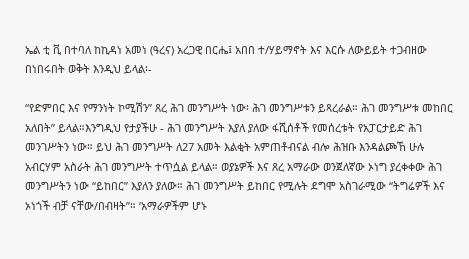ኤል ቲ ቪ በተባለ ከኪዳነ አመነ (ዓረና) አረጋዊ በርሔ፤ አበበ ተ/ሃይማኖት እና እርሱ ለውይይት ተጋብዘው በነበሩበት ወቅት እንዲህ ይላል፡-

“የድምበር እና የማንነት ኮሚሽን” ጸረ ሕገ መንግሥት ነው፡ ሕገ መንግሥቱን ይጻረራል። ሕገ መንግሥቱ መከበር አለበት” ይላል።እንግዲህ የታያችሁ - ሕገ መንግሥት እያለ ያለው ፋሺሰቶች የመሰረቱት የአፓርታይድ ሕገ መንገሥትን ነው። ይህ ሕገ መንግሥት ለ27 አመት እልቂት አምጠቶብናል ብሎ ሕዝቡ እንዳልጮኸ ሁሉ አብርሃም አስራት ሕገ መንግሥት ተጥሷል ይላል። ወያኔዎች እና ጸረ አማራው ወንጀለኛው ኦነግ ያረቀቀው ሕገ መንግሥትን ነው “ይከበር” እያለን ያለው። ሕገ መንግሥት ይከበር የሚሉት ደግሞ አስገራሚው “ትግሬዎች እና ኦነጎች ብቻ ናቸው/በብዛት”። ‘አማራዎችም ሆኑ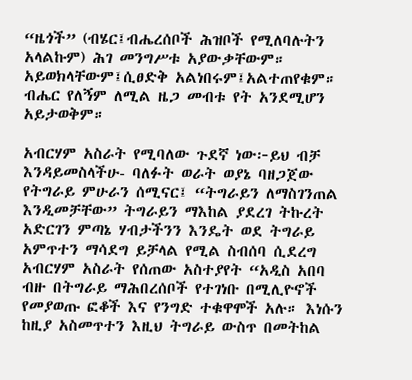“ዜጎች” (ብሄር፤ብሔረሰቦች ሕዝቦች የሚለባሉትን አላልኩም) ሕገ መንግሥቱ አያውቃቸውም። አይወክላቸውም፤ሲፀድቅ አልነበሩም፤አልተጠየቁም። ብሔር የለኝም ለሚል ዜጋ መብቱ የት አንደሚሆን አይታወቅም።

አብርሃም አስራት የሚባለው ጉደኛ ነው፦ይህ ብቻ እንዳይመስላችሁ- ባለፉት ወራት ወያኔ ባዘጋጀው የትግራይ ምሁራን ሰሚናር፤ “ትግራይን ለማስገንጠል እንዲመቻቸው” ትግራይን ማእከል ያደረገ ትኩረት አድርገን ምጣኔ ሃብታችንን እንዴት ወደ ትግራይ አምጥተን ማሳደግ ይቻላል የሚል ስብሰባ ሲደረግ አብርሃም አስራት የሰጠው አስተያየት “አዲስ አበባ ብዙ በትግራይ ማሕበረሰቦች የተገነቡ በሚሊዮኖች የመያወጡ ፎቆች እና የንግድ ተቁዋሞች አሉ። እነሱን ከዚያ አስመጥተን እዚህ ትግራይ ውስጥ በመትከል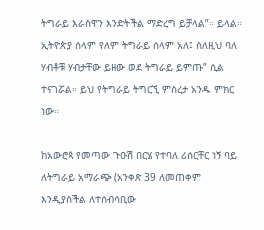ትግራይ እራስዋን እንድትችል ማድረግ ይቻላል”። ይላል። ኢትዮጵያ ሰላም የለም ትግራይ ሰላም አለ፤ ስለዚህ ባለ ሃብቶቹ ሃብታቸው ይዘው ወደ ትግራይ ይምጡ” ሲል ተናገሯል። ይህ የትግራይ ትግርኚ ምስረታ አንዱ ምክር ነው።

ከአውሮጳ የመጣው ጉዑሽ በርሄ የተባለ ሪሰርቸር ነኝ ባይ ለትግራይ አማራጭ (አንቀጽ 39 ለመጠቀም እንዲያስችል ለተሰብሳቢው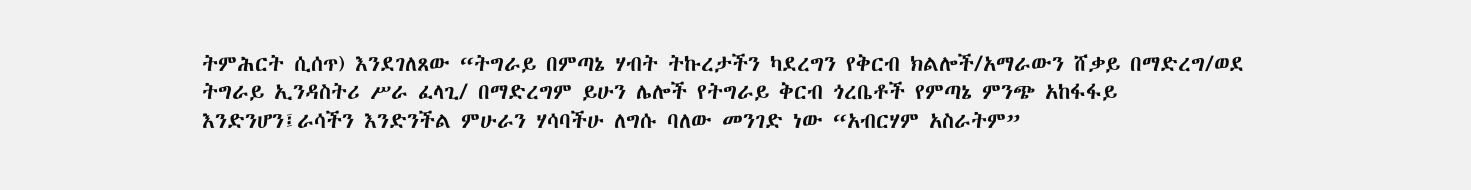ትምሕርት ሲሰጥ) እንደገለጸው “ትግራይ በምጣኔ ሃብት ትኩረታችን ካደረግን የቅርብ ክልሎች/አማራውን ሸቃይ በማድረግ/ወደ ትግራይ ኢንዳስትሪ ሥራ ፈላጊ/ በማድረግም ይሁን ሌሎች የትግራይ ቅርብ ጎረቤቶች የምጣኔ ምንጭ አከፋፋይ እንድንሆን፤ራሳችን እንድንችል ምሁራን ሃሳባችሁ ለግሱ ባለው መንገድ ነው “አብርሃም አስራትም”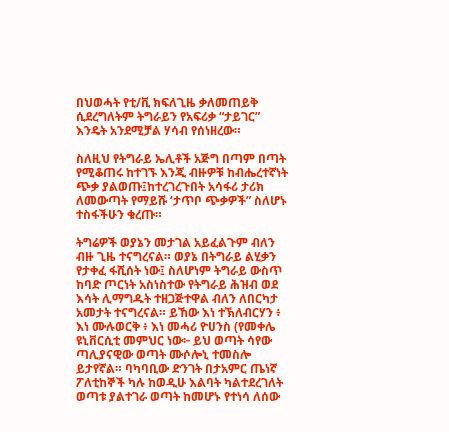በህወሓት የቲ/ቪ ክፍለጊዜ ቃለመጠይቅ ሲደረግለትም ትግራይን የአፍሪቃ “ታይገር” እንዴት አንደሚቻል ሃሳብ የሰነዘረው።

ስለዚህ የትግራይ ኤሊቶች አጅግ በጣም በጣት የሚቆጠሩ ከተገኙ እንጂ ብዙዎቹ ከብሔረተኛነት ጭቃ ያልወጡ፤ከተረገረጉበት አሳፋሪ ታሪክ ለመውጣት የማይሹ ‘ታጥቦ ጭቃዎች” ስለሆኑ ተስፋችሁን ቁረጡ።

ትግሬዎች ወያኔን መታገል አይፈልጉም ብለን ብዙ ጊዜ ተናግረናል። ወያኔ በትግራይ ልሂቃን የታቀፈ ፋሺሰት ነው፤ ስለሆነም ትግራይ ውስጥ ከባድ ጦርነት አስነስተው የትግራይ ሕዝብ ወደ እሳት ሊማግዱት ተዘጋጅተዋል ብለን ለበርካታ አመታት ተናግረናል። ይኸው እነ ተኽለብርሃን ፥ እነ ሙሉወርቅ ፥ እነ መሓሪ ዮሀንስ (የመቀሌ ዩኒቨርሲቲ መምህር ነው፦ ይህ ወጣት ሳየው ጣሊያናዊው ወጣት ሙሶሎኒ ተመስሎ ይታየኛል። ባካባቢው ድንገት በታአምር ጤነኛ ፖለቲከኞች ካሉ ከወዲሁ እልባት ካልተደረገለት ወጣቱ ያልተገራ ወጣት ከመሆኑ የተነሳ ለሰው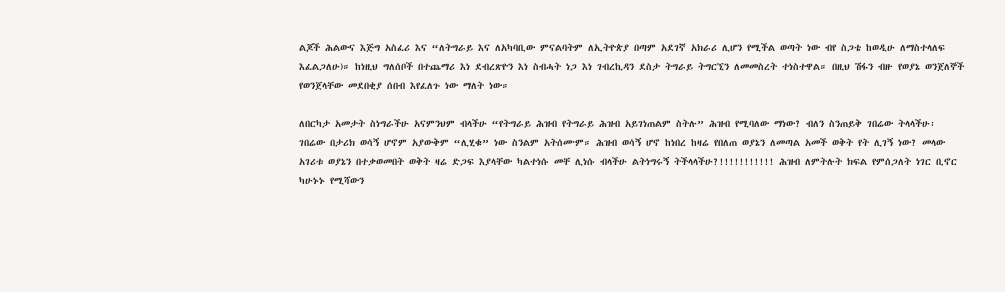ልጆች ሕልውና እጅግ አስፈሪ እና “ለትግራይ እና ለአካባቢው ምናልባትም ለኢትዮጵያ በጣም አደገኛ አክራሪ ሊሆን የሚችል ወጣት ነው ብየ ስጋቴ ከወዲሁ ለማስተላለፍ እፈልጋለሁ)። ከነዚህ ግለሰቦች በተጨማሪ እነ ደብረጽዮን እነ ስብሓት ነጋ እነ ገብረኪዳን ደስታ ትግራይ ትግርኚን ለመመስረት ተነስተዋል። በዚህ ሽፋን ብዙ የወያኔ ወንጀለኞች የወንጀላቸው መደበቂያ ሰበብ እየፈለጉ ነው ማለት ነው።

ለበርካታ አመታት ስነግራችሁ አናምንህም ብላችሁ “የትግራይ ሕዝብ የትግራይ ሕዝብ አይገነጠልም ስትሉ” ሕዝብ የሚባለው ማነው? ብለን ስንጠይቅ ገበሬው ትላላችሁ፡ ገበሬው በታሪክ ወሳኝ ሆኖም አያውቅም “ሊሂቁ” ነው ስንልም አትሰሙም። ሕዝብ ወሳኝ ሆኖ ከነበረ ከዛሬ የበለጠ ወያኔን ለመጣል አመች ወቅት የት ሊገኝ ነው? መላው አገሪቱ ወያኔን በተቃወመበት ወቅት ዛሬ ድጋፍ እያላቸው ካልተነሱ መቸ ሊነሱ ብላችሁ ልትነግሩኝ ትችላላችሁ?!!!!!!!!!!! ሕዝብ ለምትሉት ክፍል የምሰጋለት ነገር ቢኖር ካሁኑኑ የሚሻውን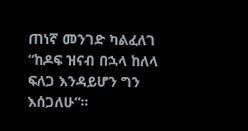ጠነኛ መንገድ ካልፈለገ “ከዶፍ ዝናብ በኋላ ከለላ ፍለጋ እንዳይሆን ግን እሰጋለሁ”።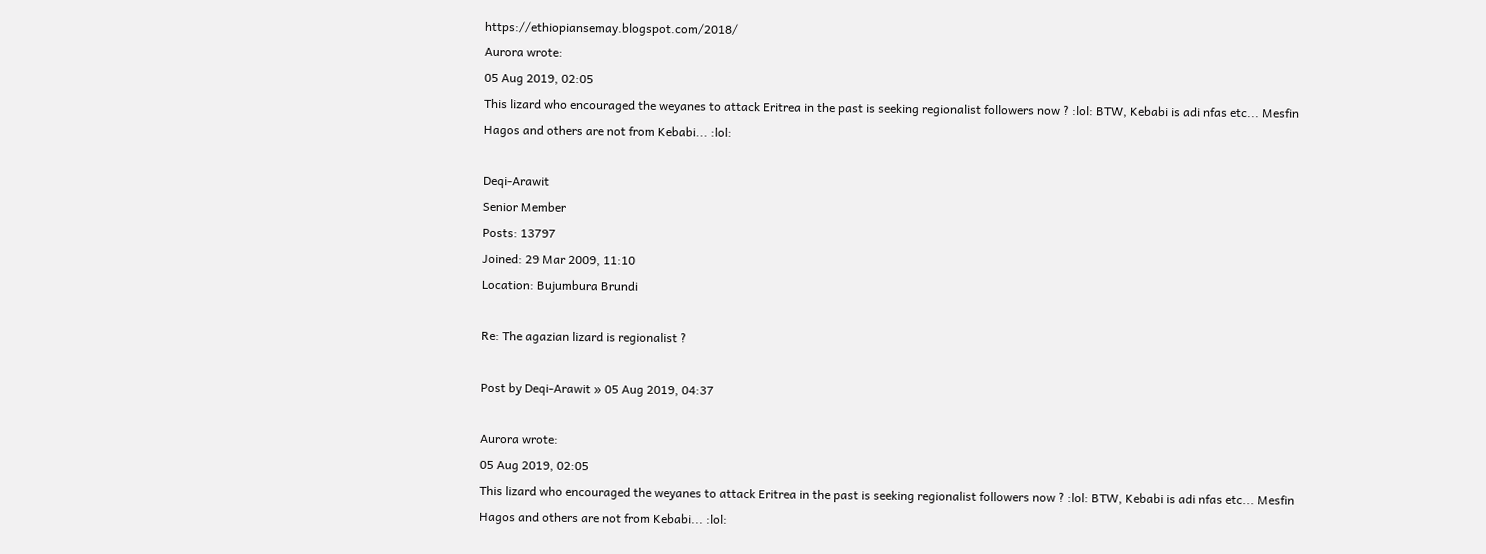https://ethiopiansemay.blogspot.com/2018/
Aurora wrote:
05 Aug 2019, 02:05
This lizard who encouraged the weyanes to attack Eritrea in the past is seeking regionalist followers now ? :lol: BTW, Kebabi is adi nfas etc... Mesfin Hagos and others are not from Kebabi... :lol:

Deqi-Arawit
Senior Member
Posts: 13797
Joined: 29 Mar 2009, 11:10
Location: Bujumbura Brundi

Re: The agazian lizard is regionalist ?

Post by Deqi-Arawit » 05 Aug 2019, 04:37

Aurora wrote:
05 Aug 2019, 02:05
This lizard who encouraged the weyanes to attack Eritrea in the past is seeking regionalist followers now ? :lol: BTW, Kebabi is adi nfas etc... Mesfin Hagos and others are not from Kebabi... :lol: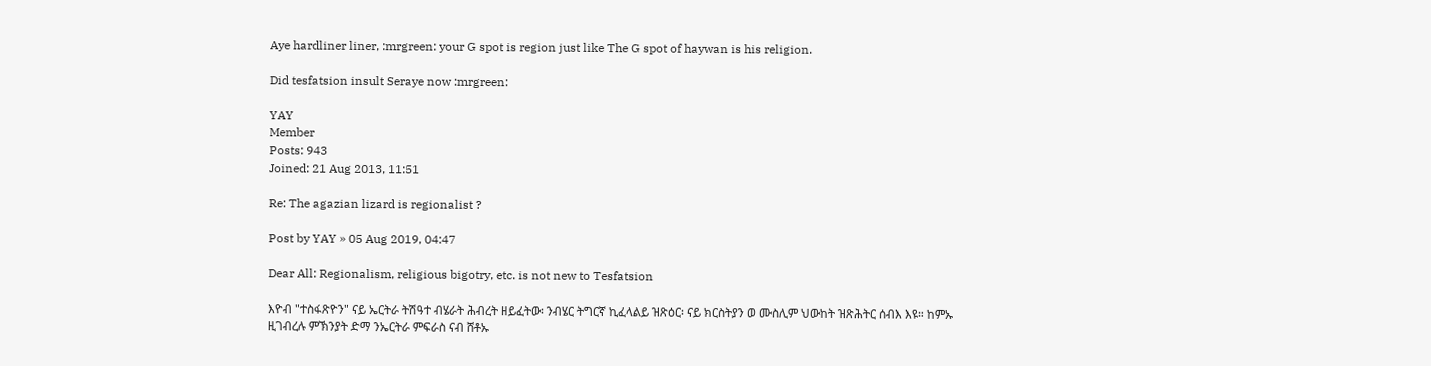Aye hardliner liner, :mrgreen: your G spot is region just like The G spot of haywan is his religion.

Did tesfatsion insult Seraye now :mrgreen:

YAY
Member
Posts: 943
Joined: 21 Aug 2013, 11:51

Re: The agazian lizard is regionalist ?

Post by YAY » 05 Aug 2019, 04:47

Dear All: Regionalism, religious bigotry, etc. is not new to Tesfatsion

እዮብ "ተስፋጽዮን" ናይ ኤርትራ ትሽዓተ ብሄራት ሕብረት ዘይፈትው፡ ንብሄር ትግርኛ ኪፈላልይ ዝጽዕር፡ ናይ ክርስትያን ወ ሙስሊም ህውከት ዝጽሕትር ሰብእ እዩ። ከምኡ ዚገብረሉ ምኽንያት ድማ ንኤርትራ ምፍራስ ናብ ሸቶኡ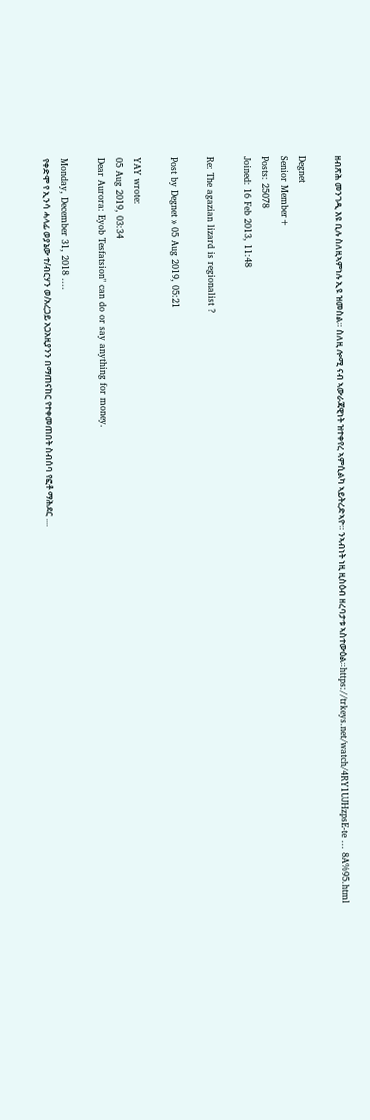ዘብጽሕ መንገዲ እዩ ቢሉ ስለዚኣምነሉ ኢዩ ዝመስል። ስለዚ ሎሚ ናብ ኣውራጃዊነት ዝተቀየረ ኣምሲልካ ኣይትረድኣዮ። ንኣብነት ነዚ ዚስዕብ ዘረባታቱ ኣስተውዕል።https://trkeys.net/watch/4RY1UJHzpsE-te ... 8A%95.html

Degnet
Senior Member+
Posts: 25078
Joined: 16 Feb 2013, 11:48

Re: The agazian lizard is regionalist ?

Post by Degnet » 05 Aug 2019, 05:21

YAY wrote:
05 Aug 2019, 03:34
Dear Aurora: Eyob Tesfatsion" can do or say anything for money.

Monday, December 31, 2018 ....
የቀድሞ የ ኢንሳ ሓላፊ ወያኔው ተ/ብርሃን ወ/አረጋይ አጋአዚያንን በማጠናከር የተቀመጠበት ስብሰባ የፎቶ ማሕደር ....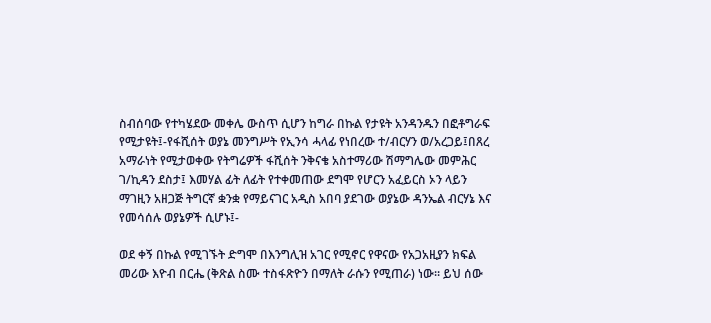ስብሰባው የተካሄደው መቀሌ ውስጥ ሲሆን ከግራ በኩል የታዩት አንዳንዱን በፎቶግራፍ የሚታዩት፤-የፋሺሰት ወያኔ መንግሥት የኢንሳ ሓላፊ የነበረው ተ/ብርሃን ወ/አረጋይ፤በጸረ አማራነት የሚታወቀው የትግሬዎች ፋሺሰት ንቅናቄ አስተማሪው ሽማግሌው መምሕር ገ/ኪዳን ደስታ፤ እመሃል ፊት ለፊት የተቀመጠው ደግሞ የሆርን አፈይርስ ኦን ላይን ማገዚን አዘጋጅ ትግርኛ ቋንቋ የማይናገር አዲስ አበባ ያደገው ወያኔው ዳንኤል ብርሃኔ እና የመሳሰሉ ወያኔዎች ሲሆኑ፤-

ወደ ቀኝ በኩል የሚገኙት ድግሞ በእንግሊዝ አገር የሚኖር የዋናው የአጋአዚያን ክፍል መሪው እዮብ በርሔ (ቅጽል ስሙ ተስፋጽዮን በማለት ራሱን የሚጠራ) ነው። ይህ ሰው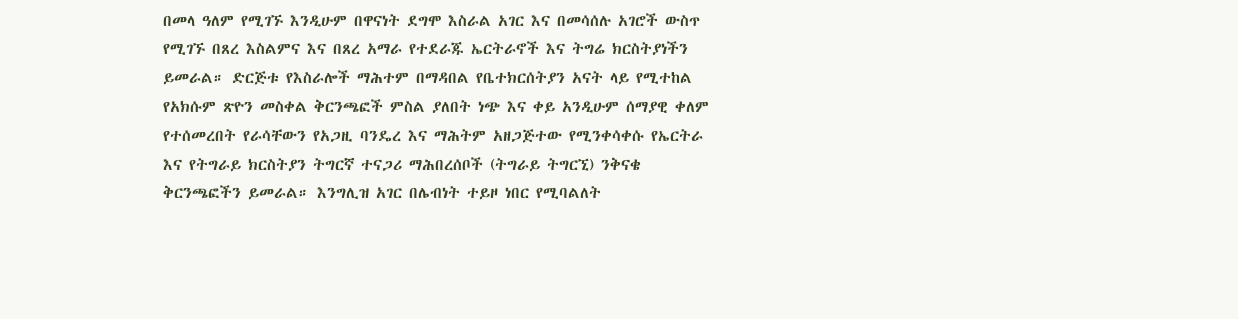በመላ ዓለም የሚገኙ እንዲሁም በዋናነት ደግሞ እስራል አገር እና በመሳሰሉ አገሮች ውስጥ የሚገኙ በጸረ እስልምና እና በጸረ አማራ የተደራጁ ኤርትራኖች እና ትግሬ ክርስትያነችን ይመራል። ድርጅቱ የእስራሎች ማሕተም በማዳበል የቤተክርሰትያን አናት ላይ የሚተከል የአክሱም ጽዮን መስቀል ቅርንጫፎች ምስል ያለበት ነጭ እና ቀይ አንዲሁም ሰማያዊ ቀለም የተሰመረበት የራሳቸውን የአጋዚ ባንዴረ እና ማሕትም አዘጋጅተው የሚንቀሳቀሱ የኤርትራ እና የትግራይ ክርስትያን ትግርኛ ተናጋሪ ማሕበረሰቦች (ትግራይ ትግርኚ) ንቅናቄ ቅርንጫፎችን ይመራል። እንግሊዝ አገር በሌብነት ተይዞ ነበር የሚባልለት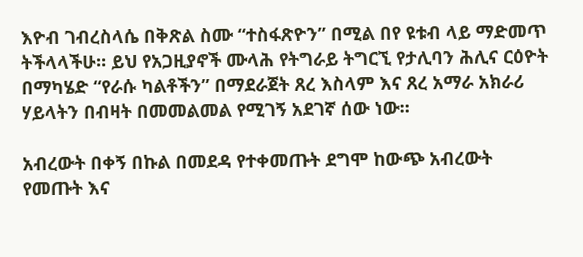እዮብ ገብረስላሴ በቅጽል ስሙ “ተስፋጽዮን” በሚል በየ ዩቱብ ላይ ማድመጥ ትችላላችሁ። ይህ የአጋዚያኖች ሙላሕ የትግራይ ትግርኚ የታሊባን ሕሊና ርዕዮት በማካሄድ “የራሱ ካልቶችን” በማደራጀት ጸረ እስላም እና ጸረ አማራ አክራሪ ሃይላትን በብዛት በመመልመል የሚገኝ አደገኛ ሰው ነው።

አብረውት በቀኝ በኩል በመደዳ የተቀመጡት ደግሞ ከውጭ አብረውት የመጡት እና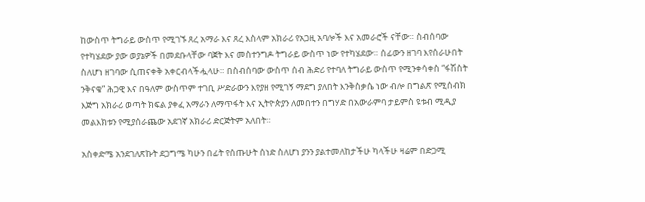ከውስጥ ትግራይ ውስጥ የሚገኙ ጸረ አማራ እና ጸረ እስላም አክራሪ የአጋዚ አባሎች እና አመራሮች ናቸው። ስብሰባው የተካሄደው ያው ወያኔዎች በመደቡላቸው ባጀት እና መስተንግዶ ትግራይ ውስጥ ነው የተካሄደው። ሰፊውን ዘገባ እየሰራሁበት ስለሆነ ዘገባው ሲጠናቀቅ አቀርብላችሗላሁ። በስብሰባው ውስጥ ሰብ ሕድሪ የተባለ ትግራይ ውስጥ የሚንቀሳቀስ “ፋሽስት ንቅናቄ” ሕጋዊ እና በዓለም ውስጥም ተገቢ ሥድራውን እየያዘ የሚገኝ ማደግ ያለበት እንቅስቃሴ ነው ብሎ በግልጽ የሚሰብክ እጅግ አክራሪ ወጣት ክፍል ያቀፈ አማራን ለማጥፋት እና ኢትዮጵያን ለመበተን በግሃድ በአውራምባ ታይምስ ዩቱብ ሚዲያ መልእክቱን የሚያሰራጨው አደገኛ አክራሪ ድርጅትም አለበት።

አስቀድሜ አንደገለጽኩት ደጋግሜ ካሁን በፊት የሰጡሁት ሰነድ ስለሆነ ያንን ያልተመለከታችሁ ካላችሁ ዛሬም በድጋሚ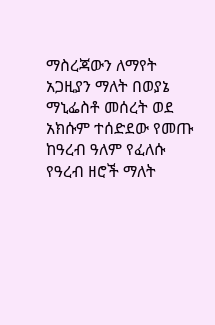ማስረጃውን ለማየት አጋዚያን ማለት በወያኔ ማኒፌስቶ መሰረት ወደ አክሱም ተሰድደው የመጡ ከዓረብ ዓለም የፈለሱ የዓረብ ዘሮች ማለት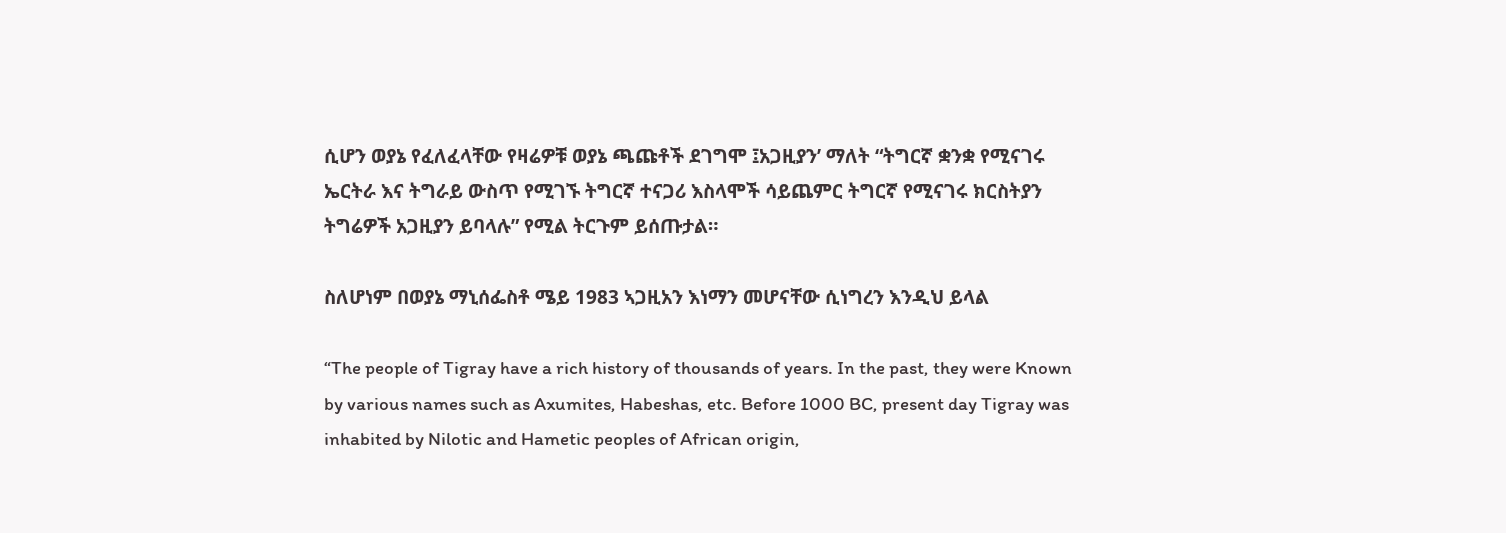ሲሆን ወያኔ የፈለፈላቸው የዛሬዎቹ ወያኔ ጫጩቶች ደገግሞ ፤አጋዚያን’ ማለት “ትግርኛ ቋንቋ የሚናገሩ ኤርትራ እና ትግራይ ውስጥ የሚገኙ ትግርኛ ተናጋሪ እስላሞች ሳይጨምር ትግርኛ የሚናገሩ ክርስትያን ትግሬዎች አጋዚያን ይባላሉ” የሚል ትርጉም ይሰጡታል።

ስለሆነም በወያኔ ማኒሰፌስቶ ሜይ 1983 ኣጋዚአን እነማን መሆናቸው ሲነግረን እንዲህ ይላል

“The people of Tigray have a rich history of thousands of years. In the past, they were Known by various names such as Axumites, Habeshas, etc. Before 1000 BC, present day Tigray was inhabited by Nilotic and Hametic peoples of African origin,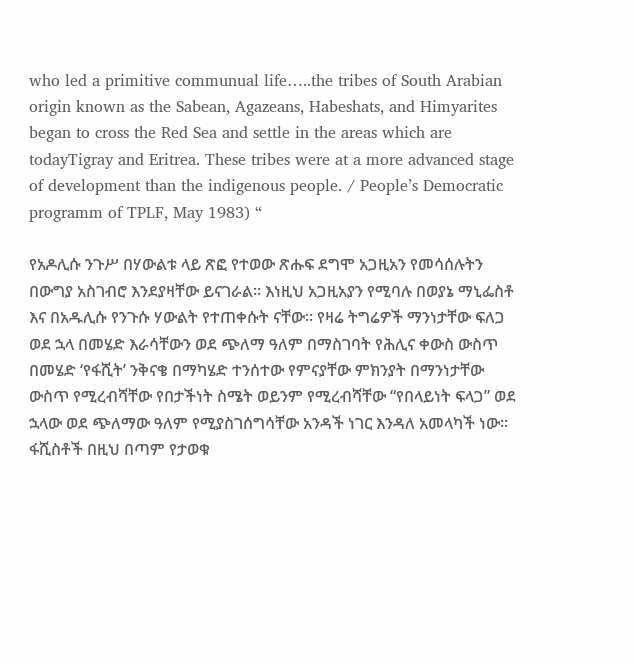who led a primitive communual life…..the tribes of South Arabian origin known as the Sabean, Agazeans, Habeshats, and Himyarites began to cross the Red Sea and settle in the areas which are todayTigray and Eritrea. These tribes were at a more advanced stage of development than the indigenous people. / People’s Democratic programm of TPLF, May 1983) “

የአዶሊሱ ንጉሥ በሃውልቱ ላይ ጽፎ የተወው ጽሑፍ ደግሞ አጋዚአን የመሳሰሉትን በውግያ አስገብሮ እንደያዛቸው ይናገራል። እነዚህ አጋዚአያን የሚባሉ በወያኔ ማኒፌስቶ እና በአዱሊሱ የንጉሱ ሃውልት የተጠቀሱት ናቸው። የዛሬ ትግሬዎች ማንነታቸው ፍለጋ ወደ ኋላ በመሄድ እራሳቸውን ወደ ጭለማ ዓለም በማስገባት የሕሊና ቀውስ ውስጥ በመሄድ ‘የፋሺት’ ንቅናቄ በማካሄድ ተንሰተው የምናያቸው ምክንያት በማንነታቸው ውስጥ የሚረብሻቸው የበታችነት ስሜት ወይንም የሚረብሻቸው “የበላይነት ፍላጋ” ወደ ኋላው ወደ ጭለማው ዓለም የሚያስገሰግሳቸው አንዳች ነገር እንዳለ አመላካች ነው። ፋሺስቶች በዚህ በጣም የታወቁ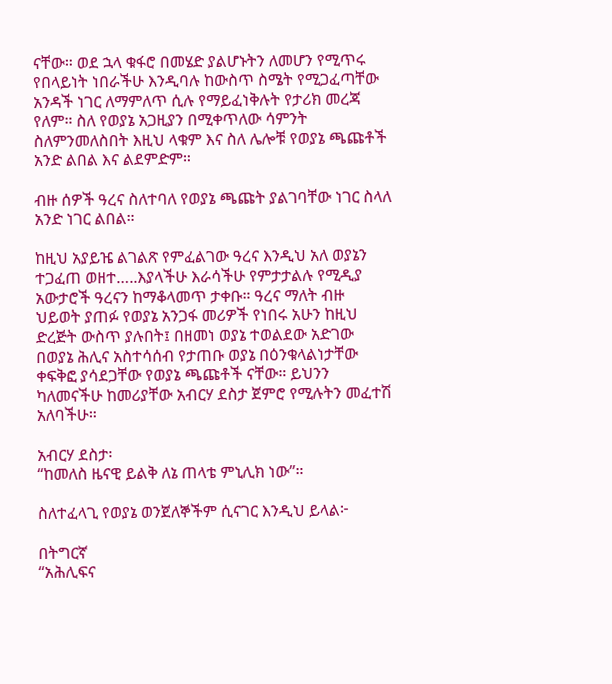ናቸው። ወደ ኋላ ቁፋሮ በመሄድ ያልሆኑትን ለመሆን የሚጥሩ የበላይነት ነበራችሁ እንዲባሉ ከውስጥ ስሜት የሚጋፈጣቸው አንዳች ነገር ለማምለጥ ሲሉ የማይፈነቅሉት የታሪክ መረጃ የለም። ስለ የወያኔ አጋዚያን በሚቀጥለው ሳምንት ስለምንመለስበት እዚህ ላቁም እና ስለ ሌሎቹ የወያኔ ጫጩቶች አንድ ልበል እና ልደምድም።

ብዙ ሰዎች ዓረና ስለተባለ የወያኔ ጫጩት ያልገባቸው ነገር ስላለ አንድ ነገር ልበል።

ከዚህ አያይዤ ልገልጽ የምፈልገው ዓረና እንዲህ አለ ወያኔን ተጋፈጠ ወዘተ…..እያላችሁ እራሳችሁ የምታታልሉ የሚዲያ አውታሮች ዓረናን ከማቆላመጥ ታቀቡ። ዓረና ማለት ብዙ ህይወት ያጠፉ የወያኔ አንጋፋ መሪዎች የነበሩ አሁን ከዚህ ድረጅት ውስጥ ያሉበት፤ በዘመነ ወያኔ ተወልደው አድገው በወያኔ ሕሊና አስተሳሰብ የታጠቡ ወያኔ በዕንቁላልነታቸው ቀፍቅፎ ያሳደጋቸው የወያኔ ጫጩቶች ናቸው። ይህንን ካለመናችሁ ከመሪያቸው አብርሃ ደስታ ጀምሮ የሚሉትን መፈተሽ አለባችሁ።

አብርሃ ደስታ፡
“ከመለስ ዜናዊ ይልቅ ለኔ ጠላቴ ምኒሊክ ነው”።

ስለተፈላጊ የወያኔ ወንጀለኞችም ሲናገር እንዲህ ይላል፦

በትግርኛ
“አሕሊፍና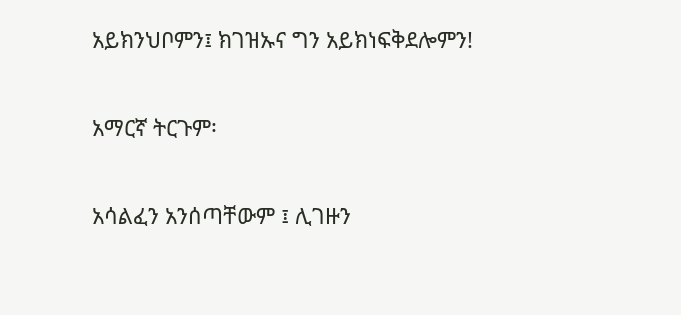አይክንህቦምን፤ ክገዝኡና ግን አይክነፍቅደሎምን!

አማርኛ ትርጉም፡

አሳልፈን አንሰጣቸውም ፤ ሊገዙን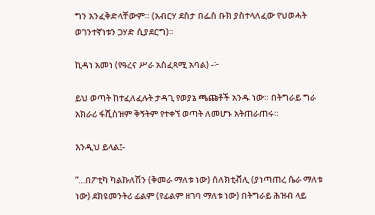ግን አንፈቅድላቸውም። (አብርሃ ደስታ በፌስ ቡክ ያስተላለፈው የህወሓት ወገንተኛነቱን ጋሃድ ሲያደርግ)።

ኪዳነ አመነ (የዓረና ሥራ አስፈጻሚ አባል) -፦

ይህ ወጣት ከተፈለፈሉት ታዳጊ የወያኔ ጫጩቶች አንዱ ነው። በትግራይ ግራ አክራሪ ፋሺስዝም ቅኝትም የተቀኘ ወጣት ለመሆኑ አትጠራጠሩ።

እንዲህ ይላል፤-

“…በፖቲካ ካልኩለሽን (ቅመራ ማለቱ ነው) ሰለክቲቭሊ (ያነጣጠረ ሴራ ማለቱ ነው) ደክዩመንትሪ ፊልም (የፊልም ዘገባ ማለቱ ነው) በትግራይ ሕዝብ ላይ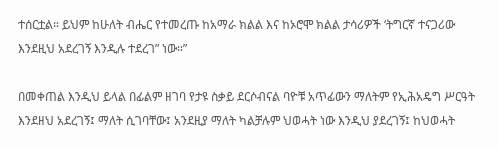ተሰርቷል። ይህም ከሁለት ብሔር የተመረጡ ከአማራ ክልል እና ከኦሮሞ ክልል ታሳሪዎች ‘ትግርኛ ተናጋሪው እንደዚህ አደረገኝ እንዲሉ ተደረገ” ነው።”

በመቀጠል እንዲህ ይላል በፊልም ዘገባ የታዩ ስቃይ ደርሶብናል ባዮቹ አጥፊውን ማለትም የኢሕአዴግ ሥርዓት እንደዘህ አደረገኝ፤ ማለት ሲገባቸው፤ አንደዚያ ማለት ካልቻሉም ህወሓት ነው እንዲህ ያደረገኝ፤ ከህወሓት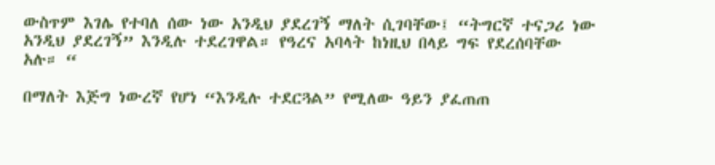ውስጥም እገሌ የተባለ ሰው ነው አንዲህ ያደረገኝ ማለት ሲገባቸው፤ “ትግርኛ ተናጋሪ ነው አንዲህ ያደረገኝ” እንዲሉ ተደረገዋል። የዓረና አባላት ከነዚህ በላይ ግፍ የደረሰባቸው አሉ። “

በማለት እጅግ ነውረኛ የሆነ “እንዲሉ ተደርጓል” የሚለው ዓይን ያፈጠጠ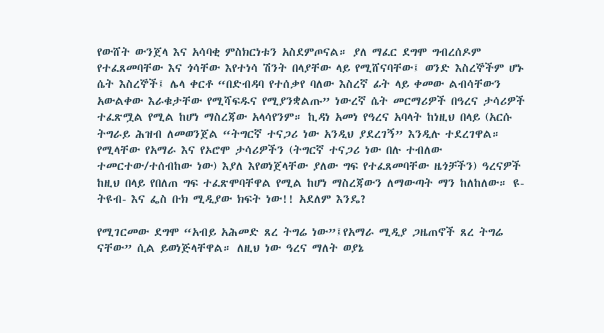የውሸት ውንጀላ እና አሳባቂ ምስክርነቱን አስደምጦናል። ያለ ማፈር ደግሞ ግብረሰዶም የተፈጸመባቸው እና ጎሳቸው እየተነሳ ሽንት በላያቸው ላይ የሚሸናባቸው፤ ወንድ እስረኞችም ሆኑ ሴት እስረኞች፤ ሌላ ቀርቶ “በድብዳባ የተሰቃየ ባለው እስረኛ ፊት ላይ ቀመው ልብሳቸውን አውልቀው እራቁታቸው የሚሻፍዱና የሚያንቋልጡ” ነውረኛ ሴት መርማሪዎች በዓረና ታሳሪዎች ተፈጽሟል የሚል ከሆነ ማስረጃው አላሳየንም። ኪዳነ አመነ የዓረና አባላት ከነዚህ በላይ (አርሱ ትግራይ ሕዝብ ለመወንጀል “ትግርኛ ተናጋሪ ነው አንዲህ ያደረገኝ” እንዲሉ ተደረገዋል። የሚላቸው የአማራ እና የኦሮሞ ታሳሪዎችን (ትግርኛ ተናጋሪ ነው በሉ ተብለው ተመርተው/ተሰብከው ነው) እያለ እየወነጀላቸው ያለው ግፍ የተፈጸመባቸው ዜጎቻችን) ዓረናዎች ከዚህ በላይ የበለጠ ግፍ ተፈጽሞባቸዋል የሚል ከሆነ ማስረጃውን ለማውጣት ማን ከለከለው። ዩ-ትዩብ- እና ፌስ ቡክ ሚዲያው ክፍት ነው!! አደለም እንዴ?

የሚገርመው ደግሞ “አብይ አሕመድ ጸረ ትግሬ ነው”፤የአማራ ሚዲያ ጋዜጠኖች ጸረ ትግሬ ናቸው” ሲል ይወነጅላቸዋል። ለዚህ ነው ዓረና ማለት ወያኔ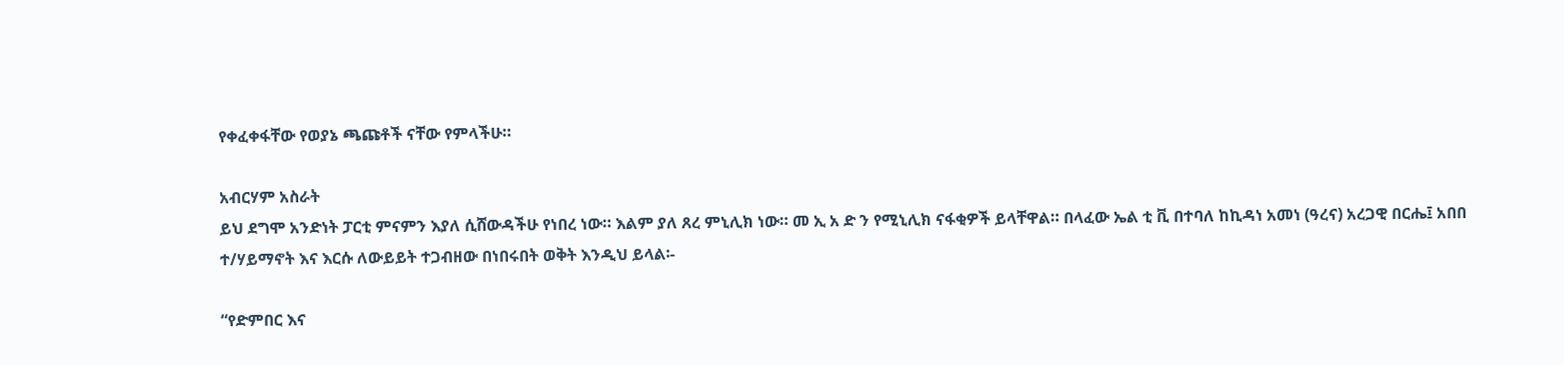የቀፈቀፋቸው የወያኔ ጫጩቶች ናቸው የምላችሁ።

አብርሃም አስራት
ይህ ደግሞ አንድነት ፓርቲ ምናምን እያለ ሲሸውዳችሁ የነበረ ነው። እልም ያለ ጸረ ምኒሊክ ነው። መ ኢ አ ድ ን የሚኒሊክ ናፋቂዎች ይላቸዋል። በላፈው ኤል ቲ ቪ በተባለ ከኪዳነ አመነ (ዓረና) አረጋዊ በርሔ፤ አበበ ተ/ሃይማኖት እና እርሱ ለውይይት ተጋብዘው በነበሩበት ወቅት እንዲህ ይላል፡-

“የድምበር እና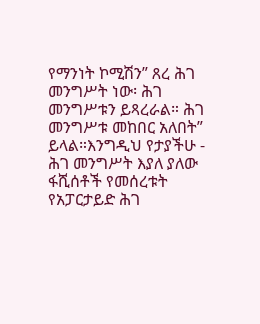የማንነት ኮሚሽን” ጸረ ሕገ መንግሥት ነው፡ ሕገ መንግሥቱን ይጻረራል። ሕገ መንግሥቱ መከበር አለበት” ይላል።እንግዲህ የታያችሁ - ሕገ መንግሥት እያለ ያለው ፋሺሰቶች የመሰረቱት የአፓርታይድ ሕገ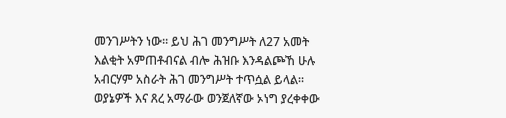መንገሥትን ነው። ይህ ሕገ መንግሥት ለ27 አመት እልቂት አምጠቶብናል ብሎ ሕዝቡ እንዳልጮኸ ሁሉ አብርሃም አስራት ሕገ መንግሥት ተጥሷል ይላል። ወያኔዎች እና ጸረ አማራው ወንጀለኛው ኦነግ ያረቀቀው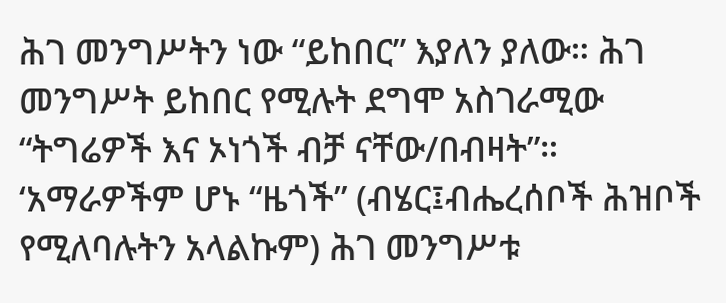ሕገ መንግሥትን ነው “ይከበር” እያለን ያለው። ሕገ መንግሥት ይከበር የሚሉት ደግሞ አስገራሚው “ትግሬዎች እና ኦነጎች ብቻ ናቸው/በብዛት”። ‘አማራዎችም ሆኑ “ዜጎች” (ብሄር፤ብሔረሰቦች ሕዝቦች የሚለባሉትን አላልኩም) ሕገ መንግሥቱ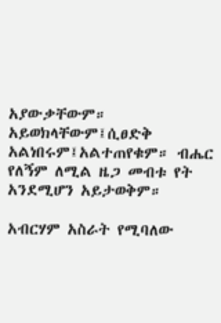አያውቃቸውም። አይወክላቸውም፤ሲፀድቅ አልነበሩም፤አልተጠየቁም። ብሔር የለኝም ለሚል ዜጋ መብቱ የት አንደሚሆን አይታወቅም።

አብርሃም አስራት የሚባለው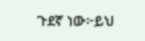ጉደኛ ነው፦ይህ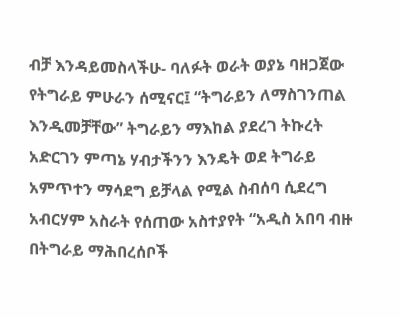ብቻ እንዳይመስላችሁ- ባለፉት ወራት ወያኔ ባዘጋጀው የትግራይ ምሁራን ሰሚናር፤ “ትግራይን ለማስገንጠል እንዲመቻቸው” ትግራይን ማእከል ያደረገ ትኩረት አድርገን ምጣኔ ሃብታችንን እንዴት ወደ ትግራይ አምጥተን ማሳደግ ይቻላል የሚል ስብሰባ ሲደረግ አብርሃም አስራት የሰጠው አስተያየት “አዲስ አበባ ብዙ በትግራይ ማሕበረሰቦች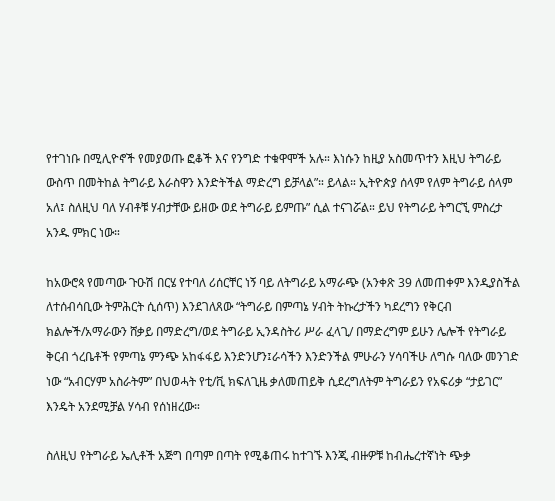የተገነቡ በሚሊዮኖች የመያወጡ ፎቆች እና የንግድ ተቁዋሞች አሉ። እነሱን ከዚያ አስመጥተን እዚህ ትግራይ ውስጥ በመትከል ትግራይ እራስዋን እንድትችል ማድረግ ይቻላል”። ይላል። ኢትዮጵያ ሰላም የለም ትግራይ ሰላም አለ፤ ስለዚህ ባለ ሃብቶቹ ሃብታቸው ይዘው ወደ ትግራይ ይምጡ” ሲል ተናገሯል። ይህ የትግራይ ትግርኚ ምስረታ አንዱ ምክር ነው።

ከአውሮጳ የመጣው ጉዑሽ በርሄ የተባለ ሪሰርቸር ነኝ ባይ ለትግራይ አማራጭ (አንቀጽ 39 ለመጠቀም እንዲያስችል ለተሰብሳቢው ትምሕርት ሲሰጥ) እንደገለጸው “ትግራይ በምጣኔ ሃብት ትኩረታችን ካደረግን የቅርብ ክልሎች/አማራውን ሸቃይ በማድረግ/ወደ ትግራይ ኢንዳስትሪ ሥራ ፈላጊ/ በማድረግም ይሁን ሌሎች የትግራይ ቅርብ ጎረቤቶች የምጣኔ ምንጭ አከፋፋይ እንድንሆን፤ራሳችን እንድንችል ምሁራን ሃሳባችሁ ለግሱ ባለው መንገድ ነው “አብርሃም አስራትም” በህወሓት የቲ/ቪ ክፍለጊዜ ቃለመጠይቅ ሲደረግለትም ትግራይን የአፍሪቃ “ታይገር” እንዴት አንደሚቻል ሃሳብ የሰነዘረው።

ስለዚህ የትግራይ ኤሊቶች አጅግ በጣም በጣት የሚቆጠሩ ከተገኙ እንጂ ብዙዎቹ ከብሔረተኛነት ጭቃ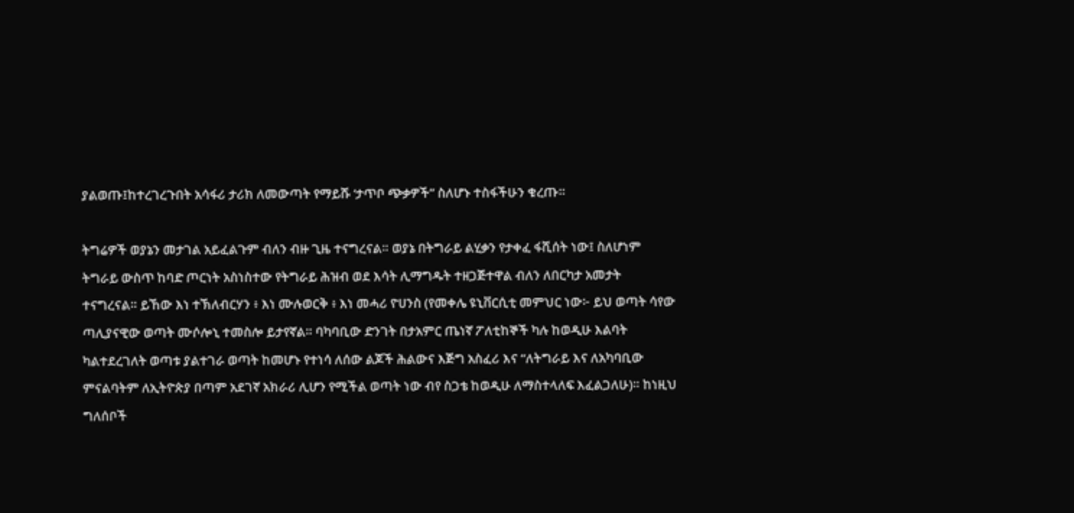ያልወጡ፤ከተረገረጉበት አሳፋሪ ታሪክ ለመውጣት የማይሹ ‘ታጥቦ ጭቃዎች” ስለሆኑ ተስፋችሁን ቁረጡ።

ትግሬዎች ወያኔን መታገል አይፈልጉም ብለን ብዙ ጊዜ ተናግረናል። ወያኔ በትግራይ ልሂቃን የታቀፈ ፋሺሰት ነው፤ ስለሆነም ትግራይ ውስጥ ከባድ ጦርነት አስነስተው የትግራይ ሕዝብ ወደ እሳት ሊማግዱት ተዘጋጅተዋል ብለን ለበርካታ አመታት ተናግረናል። ይኸው እነ ተኽለብርሃን ፥ እነ ሙሉወርቅ ፥ እነ መሓሪ ዮሀንስ (የመቀሌ ዩኒቨርሲቲ መምህር ነው፦ ይህ ወጣት ሳየው ጣሊያናዊው ወጣት ሙሶሎኒ ተመስሎ ይታየኛል። ባካባቢው ድንገት በታአምር ጤነኛ ፖለቲከኞች ካሉ ከወዲሁ እልባት ካልተደረገለት ወጣቱ ያልተገራ ወጣት ከመሆኑ የተነሳ ለሰው ልጆች ሕልውና እጅግ አስፈሪ እና “ለትግራይ እና ለአካባቢው ምናልባትም ለኢትዮጵያ በጣም አደገኛ አክራሪ ሊሆን የሚችል ወጣት ነው ብየ ስጋቴ ከወዲሁ ለማስተላለፍ እፈልጋለሁ)። ከነዚህ ግለሰቦች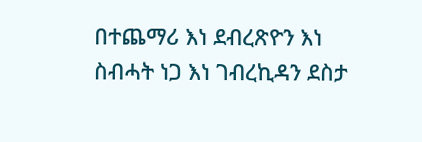በተጨማሪ እነ ደብረጽዮን እነ ስብሓት ነጋ እነ ገብረኪዳን ደስታ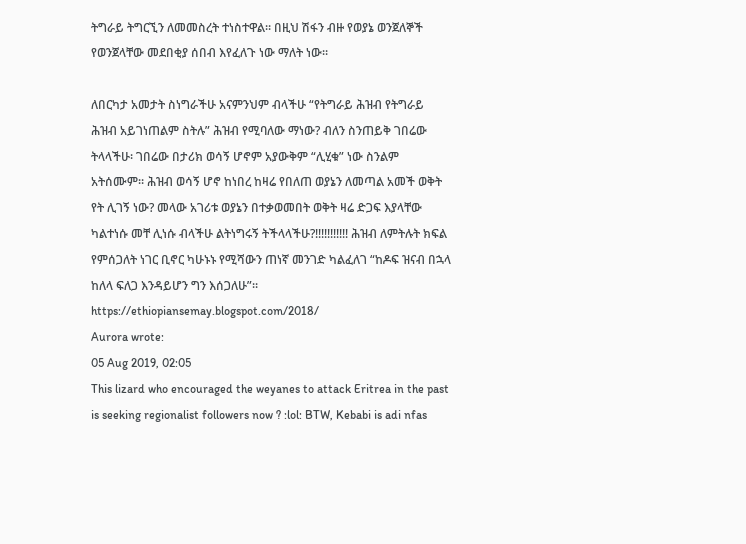ትግራይ ትግርኚን ለመመስረት ተነስተዋል። በዚህ ሽፋን ብዙ የወያኔ ወንጀለኞች የወንጀላቸው መደበቂያ ሰበብ እየፈለጉ ነው ማለት ነው።

ለበርካታ አመታት ስነግራችሁ አናምንህም ብላችሁ “የትግራይ ሕዝብ የትግራይ ሕዝብ አይገነጠልም ስትሉ” ሕዝብ የሚባለው ማነው? ብለን ስንጠይቅ ገበሬው ትላላችሁ፡ ገበሬው በታሪክ ወሳኝ ሆኖም አያውቅም “ሊሂቁ” ነው ስንልም አትሰሙም። ሕዝብ ወሳኝ ሆኖ ከነበረ ከዛሬ የበለጠ ወያኔን ለመጣል አመች ወቅት የት ሊገኝ ነው? መላው አገሪቱ ወያኔን በተቃወመበት ወቅት ዛሬ ድጋፍ እያላቸው ካልተነሱ መቸ ሊነሱ ብላችሁ ልትነግሩኝ ትችላላችሁ?!!!!!!!!!!! ሕዝብ ለምትሉት ክፍል የምሰጋለት ነገር ቢኖር ካሁኑኑ የሚሻውን ጠነኛ መንገድ ካልፈለገ “ከዶፍ ዝናብ በኋላ ከለላ ፍለጋ እንዳይሆን ግን እሰጋለሁ”።
https://ethiopiansemay.blogspot.com/2018/
Aurora wrote:
05 Aug 2019, 02:05
This lizard who encouraged the weyanes to attack Eritrea in the past is seeking regionalist followers now ? :lol: BTW, Kebabi is adi nfas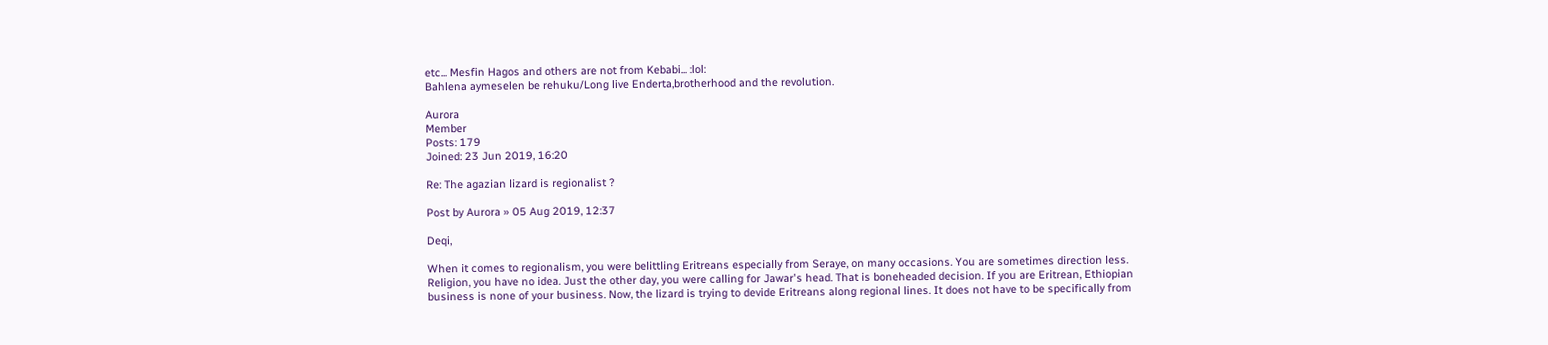etc... Mesfin Hagos and others are not from Kebabi... :lol:
Bahlena aymeselen be rehuku/Long live Enderta,brotherhood and the revolution.

Aurora
Member
Posts: 179
Joined: 23 Jun 2019, 16:20

Re: The agazian lizard is regionalist ?

Post by Aurora » 05 Aug 2019, 12:37

Deqi,

When it comes to regionalism, you were belittling Eritreans especially from Seraye, on many occasions. You are sometimes direction less. Religion, you have no idea. Just the other day, you were calling for Jawar's head. That is boneheaded decision. If you are Eritrean, Ethiopian business is none of your business. Now, the lizard is trying to devide Eritreans along regional lines. It does not have to be specifically from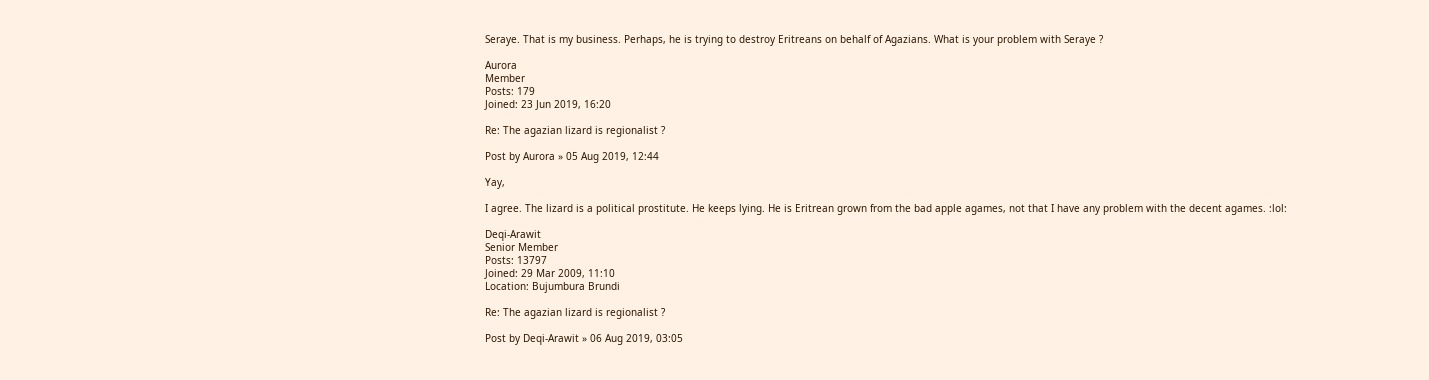Seraye. That is my business. Perhaps, he is trying to destroy Eritreans on behalf of Agazians. What is your problem with Seraye ?

Aurora
Member
Posts: 179
Joined: 23 Jun 2019, 16:20

Re: The agazian lizard is regionalist ?

Post by Aurora » 05 Aug 2019, 12:44

Yay,

I agree. The lizard is a political prostitute. He keeps lying. He is Eritrean grown from the bad apple agames, not that I have any problem with the decent agames. :lol:

Deqi-Arawit
Senior Member
Posts: 13797
Joined: 29 Mar 2009, 11:10
Location: Bujumbura Brundi

Re: The agazian lizard is regionalist ?

Post by Deqi-Arawit » 06 Aug 2019, 03:05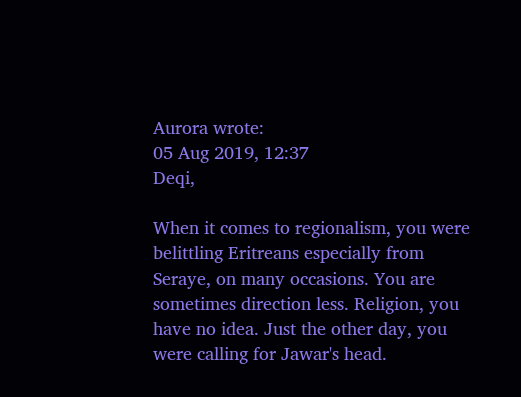Aurora wrote:
05 Aug 2019, 12:37
Deqi,

When it comes to regionalism, you were belittling Eritreans especially from Seraye, on many occasions. You are sometimes direction less. Religion, you have no idea. Just the other day, you were calling for Jawar's head.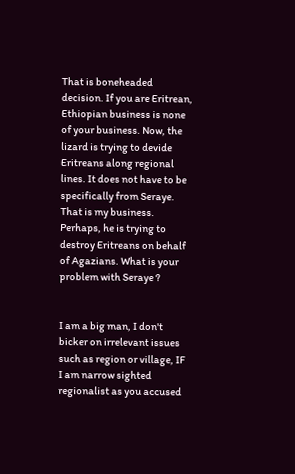That is boneheaded decision. If you are Eritrean, Ethiopian business is none of your business. Now, the lizard is trying to devide Eritreans along regional lines. It does not have to be specifically from Seraye. That is my business. Perhaps, he is trying to destroy Eritreans on behalf of Agazians. What is your problem with Seraye ?


I am a big man, I don't bicker on irrelevant issues such as region or village, IF I am narrow sighted regionalist as you accused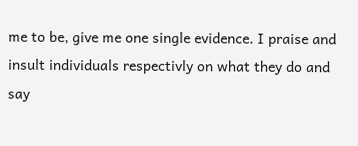me to be, give me one single evidence. I praise and insult individuals respectivly on what they do and say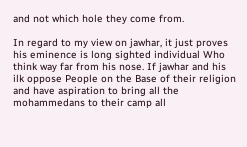and not which hole they come from.

In regard to my view on jawhar, it just proves his eminence is long sighted individual Who think way far from his nose. If jawhar and his ilk oppose People on the Base of their religion and have aspiration to bring all the mohammedans to their camp all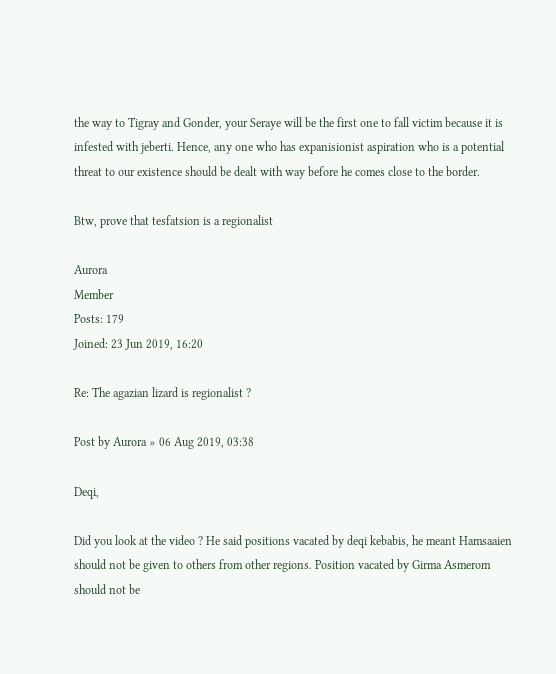the way to Tigray and Gonder, your Seraye will be the first one to fall victim because it is infested with jeberti. Hence, any one who has expanisionist aspiration who is a potential threat to our existence should be dealt with way before he comes close to the border.

Btw, prove that tesfatsion is a regionalist

Aurora
Member
Posts: 179
Joined: 23 Jun 2019, 16:20

Re: The agazian lizard is regionalist ?

Post by Aurora » 06 Aug 2019, 03:38

Deqi,

Did you look at the video ? He said positions vacated by deqi kebabis, he meant Hamsaaien should not be given to others from other regions. Position vacated by Girma Asmerom should not be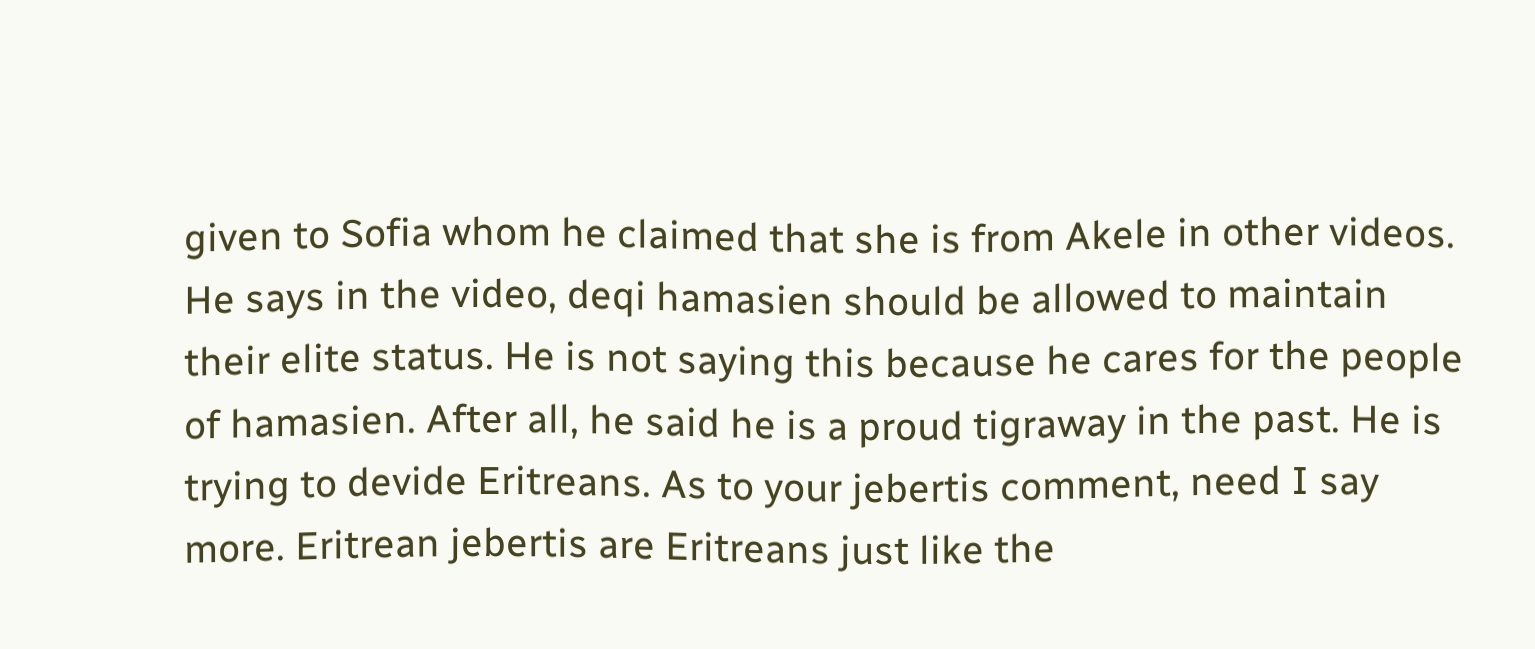given to Sofia whom he claimed that she is from Akele in other videos. He says in the video, deqi hamasien should be allowed to maintain their elite status. He is not saying this because he cares for the people of hamasien. After all, he said he is a proud tigraway in the past. He is trying to devide Eritreans. As to your jebertis comment, need I say more. Eritrean jebertis are Eritreans just like the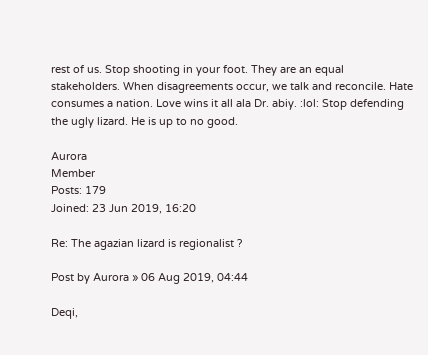rest of us. Stop shooting in your foot. They are an equal stakeholders. When disagreements occur, we talk and reconcile. Hate consumes a nation. Love wins it all ala Dr. abiy. :lol: Stop defending the ugly lizard. He is up to no good.

Aurora
Member
Posts: 179
Joined: 23 Jun 2019, 16:20

Re: The agazian lizard is regionalist ?

Post by Aurora » 06 Aug 2019, 04:44

Deqi,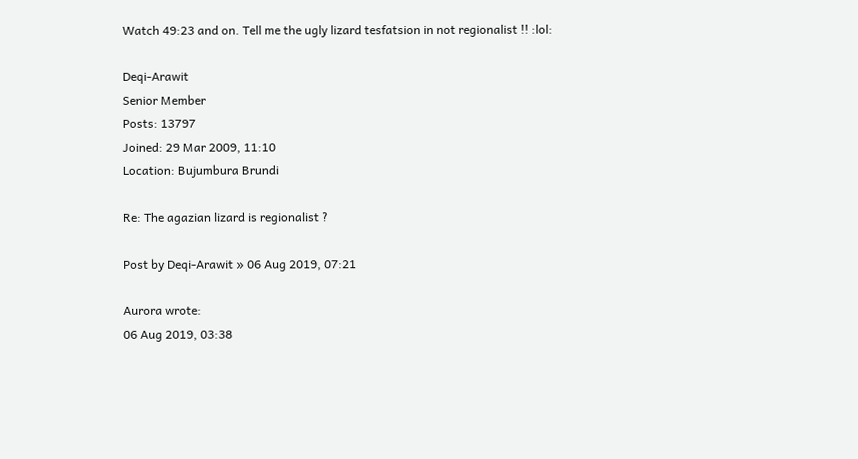Watch 49:23 and on. Tell me the ugly lizard tesfatsion in not regionalist !! :lol:

Deqi-Arawit
Senior Member
Posts: 13797
Joined: 29 Mar 2009, 11:10
Location: Bujumbura Brundi

Re: The agazian lizard is regionalist ?

Post by Deqi-Arawit » 06 Aug 2019, 07:21

Aurora wrote:
06 Aug 2019, 03:38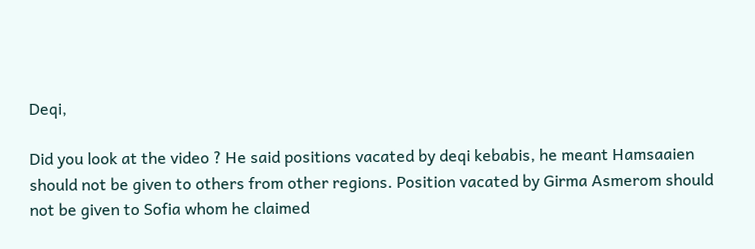Deqi,

Did you look at the video ? He said positions vacated by deqi kebabis, he meant Hamsaaien should not be given to others from other regions. Position vacated by Girma Asmerom should not be given to Sofia whom he claimed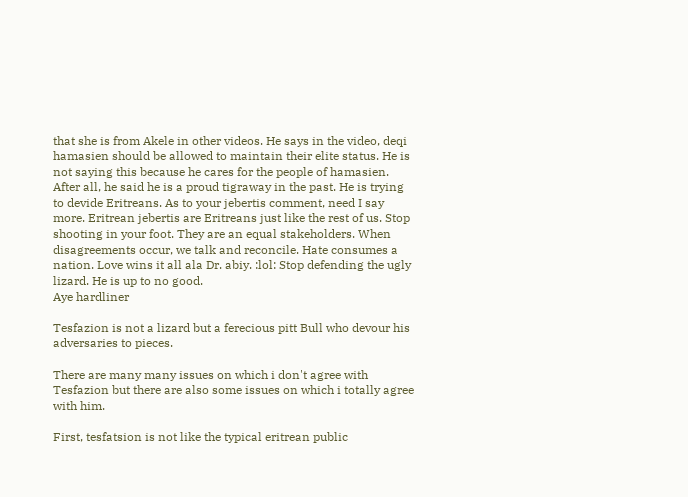that she is from Akele in other videos. He says in the video, deqi hamasien should be allowed to maintain their elite status. He is not saying this because he cares for the people of hamasien. After all, he said he is a proud tigraway in the past. He is trying to devide Eritreans. As to your jebertis comment, need I say more. Eritrean jebertis are Eritreans just like the rest of us. Stop shooting in your foot. They are an equal stakeholders. When disagreements occur, we talk and reconcile. Hate consumes a nation. Love wins it all ala Dr. abiy. :lol: Stop defending the ugly lizard. He is up to no good.
Aye hardliner

Tesfazion is not a lizard but a ferecious pitt Bull who devour his adversaries to pieces.

There are many many issues on which i don't agree with Tesfazion but there are also some issues on which i totally agree with him.

First, tesfatsion is not like the typical eritrean public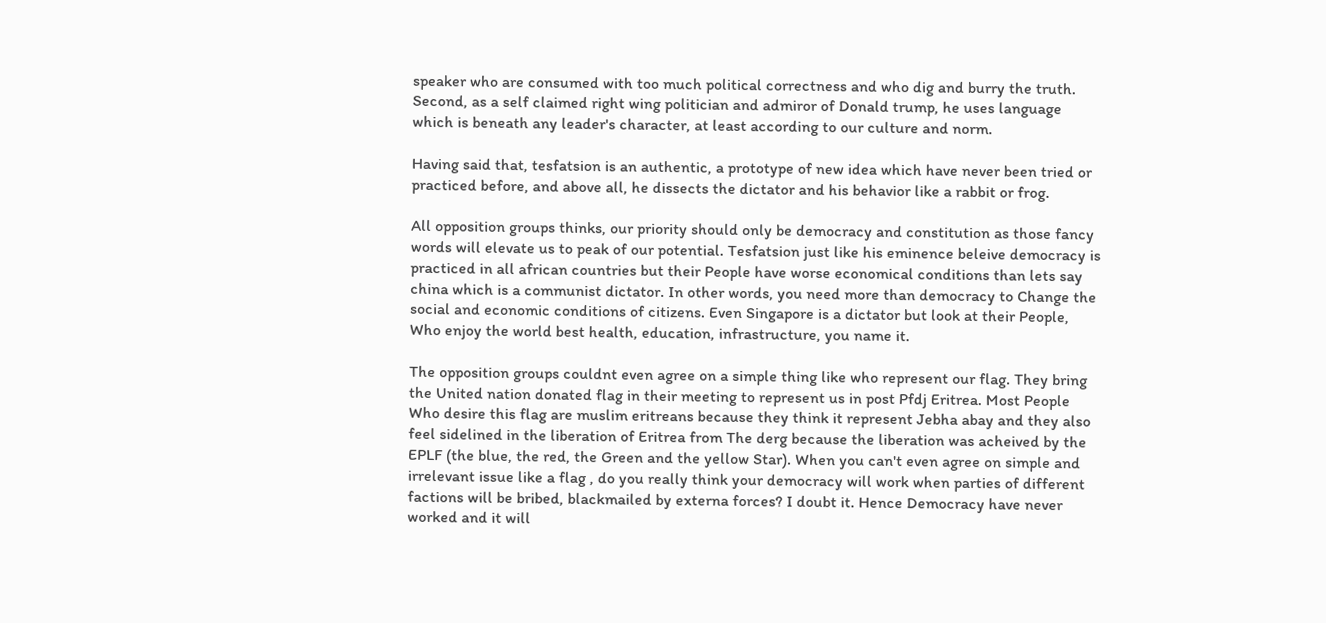speaker who are consumed with too much political correctness and who dig and burry the truth. Second, as a self claimed right wing politician and admiror of Donald trump, he uses language which is beneath any leader's character, at least according to our culture and norm.

Having said that, tesfatsion is an authentic, a prototype of new idea which have never been tried or practiced before, and above all, he dissects the dictator and his behavior like a rabbit or frog.

All opposition groups thinks, our priority should only be democracy and constitution as those fancy words will elevate us to peak of our potential. Tesfatsion just like his eminence beleive democracy is practiced in all african countries but their People have worse economical conditions than lets say china which is a communist dictator. In other words, you need more than democracy to Change the social and economic conditions of citizens. Even Singapore is a dictator but look at their People, Who enjoy the world best health, education, infrastructure, you name it.

The opposition groups couldnt even agree on a simple thing like who represent our flag. They bring the United nation donated flag in their meeting to represent us in post Pfdj Eritrea. Most People Who desire this flag are muslim eritreans because they think it represent Jebha abay and they also feel sidelined in the liberation of Eritrea from The derg because the liberation was acheived by the EPLF (the blue, the red, the Green and the yellow Star). When you can't even agree on simple and irrelevant issue like a flag , do you really think your democracy will work when parties of different factions will be bribed, blackmailed by externa forces? I doubt it. Hence Democracy have never worked and it will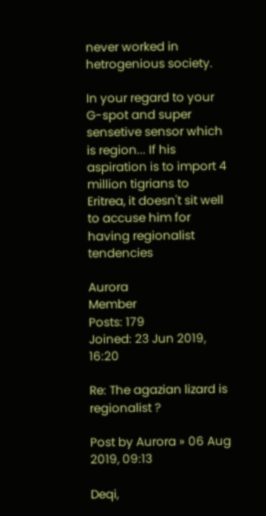never worked in hetrogenious society.

In your regard to your G-spot and super sensetive sensor which is region... If his aspiration is to import 4 million tigrians to Eritrea, it doesn't sit well to accuse him for having regionalist tendencies

Aurora
Member
Posts: 179
Joined: 23 Jun 2019, 16:20

Re: The agazian lizard is regionalist ?

Post by Aurora » 06 Aug 2019, 09:13

Deqi,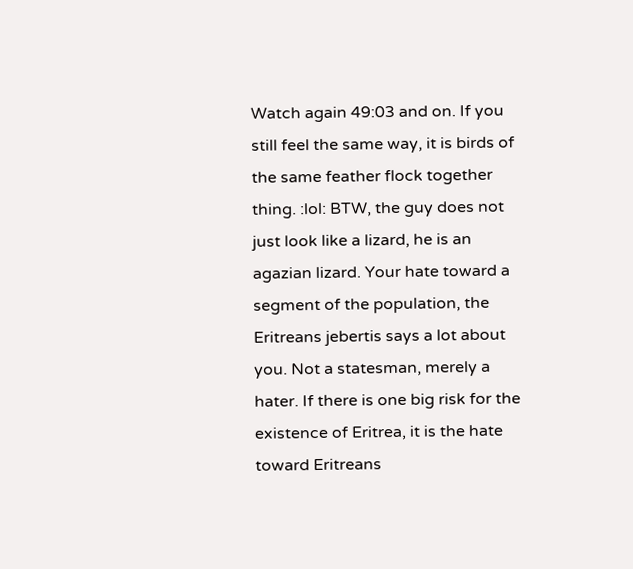Watch again 49:03 and on. If you still feel the same way, it is birds of the same feather flock together thing. :lol: BTW, the guy does not just look like a lizard, he is an agazian lizard. Your hate toward a segment of the population, the Eritreans jebertis says a lot about you. Not a statesman, merely a hater. If there is one big risk for the existence of Eritrea, it is the hate toward Eritreans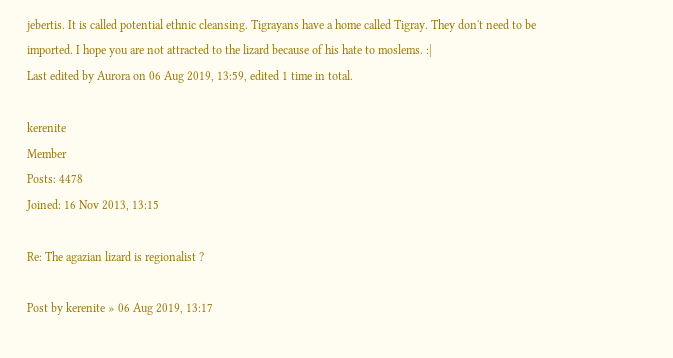jebertis. It is called potential ethnic cleansing. Tigrayans have a home called Tigray. They don't need to be imported. I hope you are not attracted to the lizard because of his hate to moslems. :|
Last edited by Aurora on 06 Aug 2019, 13:59, edited 1 time in total.

kerenite
Member
Posts: 4478
Joined: 16 Nov 2013, 13:15

Re: The agazian lizard is regionalist ?

Post by kerenite » 06 Aug 2019, 13:17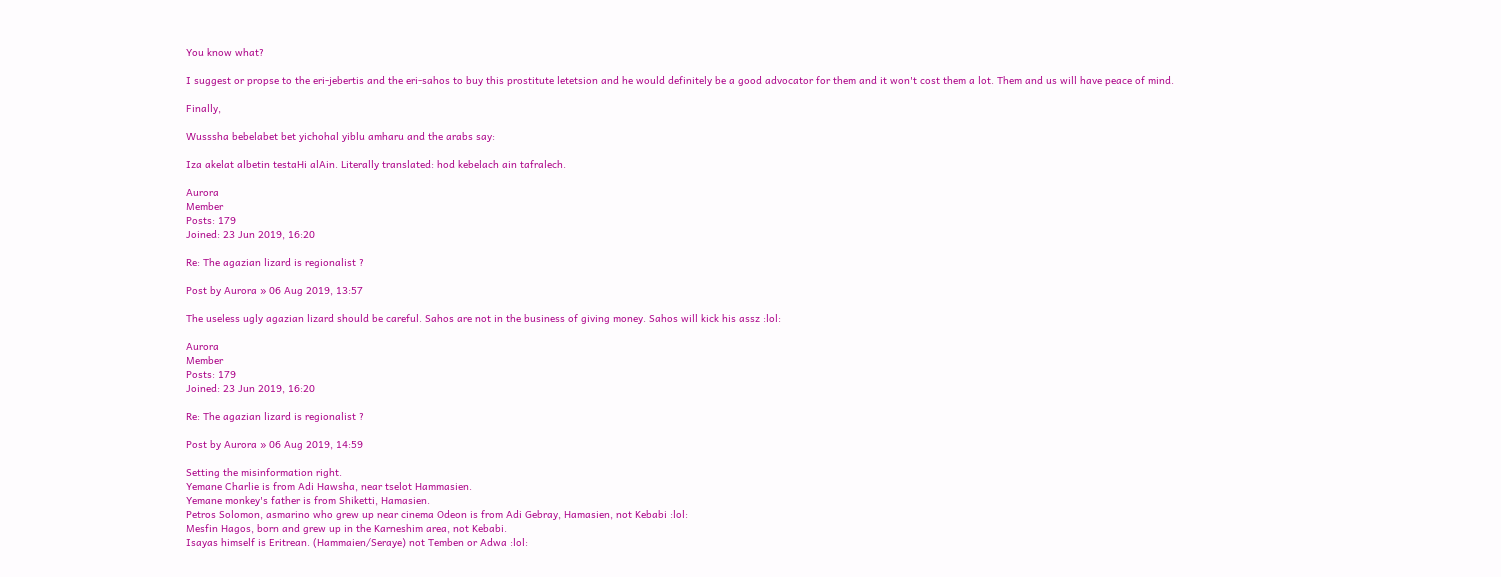You know what?

I suggest or propse to the eri-jebertis and the eri-sahos to buy this prostitute letetsion and he would definitely be a good advocator for them and it won't cost them a lot. Them and us will have peace of mind.

Finally,

Wusssha bebelabet bet yichohal yiblu amharu and the arabs say:

Iza akelat albetin testaHi alAin. Literally translated: hod kebelach ain tafralech.

Aurora
Member
Posts: 179
Joined: 23 Jun 2019, 16:20

Re: The agazian lizard is regionalist ?

Post by Aurora » 06 Aug 2019, 13:57

The useless ugly agazian lizard should be careful. Sahos are not in the business of giving money. Sahos will kick his assz :lol:

Aurora
Member
Posts: 179
Joined: 23 Jun 2019, 16:20

Re: The agazian lizard is regionalist ?

Post by Aurora » 06 Aug 2019, 14:59

Setting the misinformation right.
Yemane Charlie is from Adi Hawsha, near tselot Hammasien.
Yemane monkey's father is from Shiketti, Hamasien.
Petros Solomon, asmarino who grew up near cinema Odeon is from Adi Gebray, Hamasien, not Kebabi :lol:
Mesfin Hagos, born and grew up in the Karneshim area, not Kebabi.
Isayas himself is Eritrean. (Hammaien/Seraye) not Temben or Adwa :lol: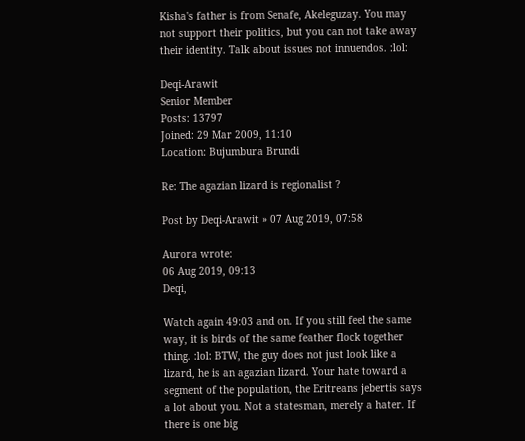Kisha's father is from Senafe, Akeleguzay. You may not support their politics, but you can not take away their identity. Talk about issues not innuendos. :lol:

Deqi-Arawit
Senior Member
Posts: 13797
Joined: 29 Mar 2009, 11:10
Location: Bujumbura Brundi

Re: The agazian lizard is regionalist ?

Post by Deqi-Arawit » 07 Aug 2019, 07:58

Aurora wrote:
06 Aug 2019, 09:13
Deqi,

Watch again 49:03 and on. If you still feel the same way, it is birds of the same feather flock together thing. :lol: BTW, the guy does not just look like a lizard, he is an agazian lizard. Your hate toward a segment of the population, the Eritreans jebertis says a lot about you. Not a statesman, merely a hater. If there is one big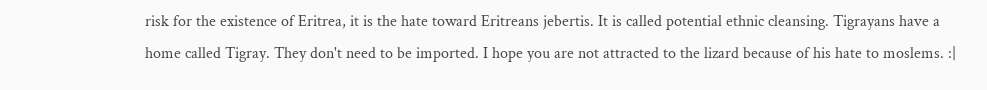risk for the existence of Eritrea, it is the hate toward Eritreans jebertis. It is called potential ethnic cleansing. Tigrayans have a home called Tigray. They don't need to be imported. I hope you are not attracted to the lizard because of his hate to moslems. :|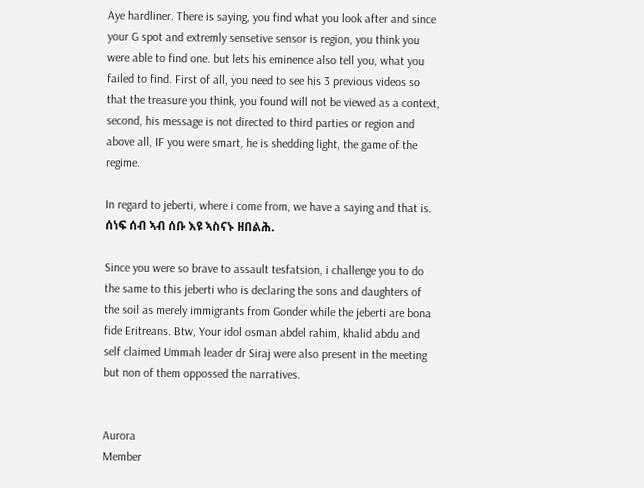Aye hardliner. There is saying, you find what you look after and since your G spot and extremly sensetive sensor is region, you think you were able to find one. but lets his eminence also tell you, what you failed to find. First of all, you need to see his 3 previous videos so that the treasure you think, you found will not be viewed as a context, second, his message is not directed to third parties or region and above all, IF you were smart, he is shedding light, the game of the regime.

In regard to jeberti, where i come from, we have a saying and that is. ሰነፍ ሰብ ኣብ ሰቡ እዩ ኣስናኑ ዘበልሕ.

Since you were so brave to assault tesfatsion, i challenge you to do the same to this jeberti who is declaring the sons and daughters of the soil as merely immigrants from Gonder while the jeberti are bona fide Eritreans. Btw, Your idol osman abdel rahim, khalid abdu and self claimed Ummah leader dr Siraj were also present in the meeting but non of them oppossed the narratives.


Aurora
Member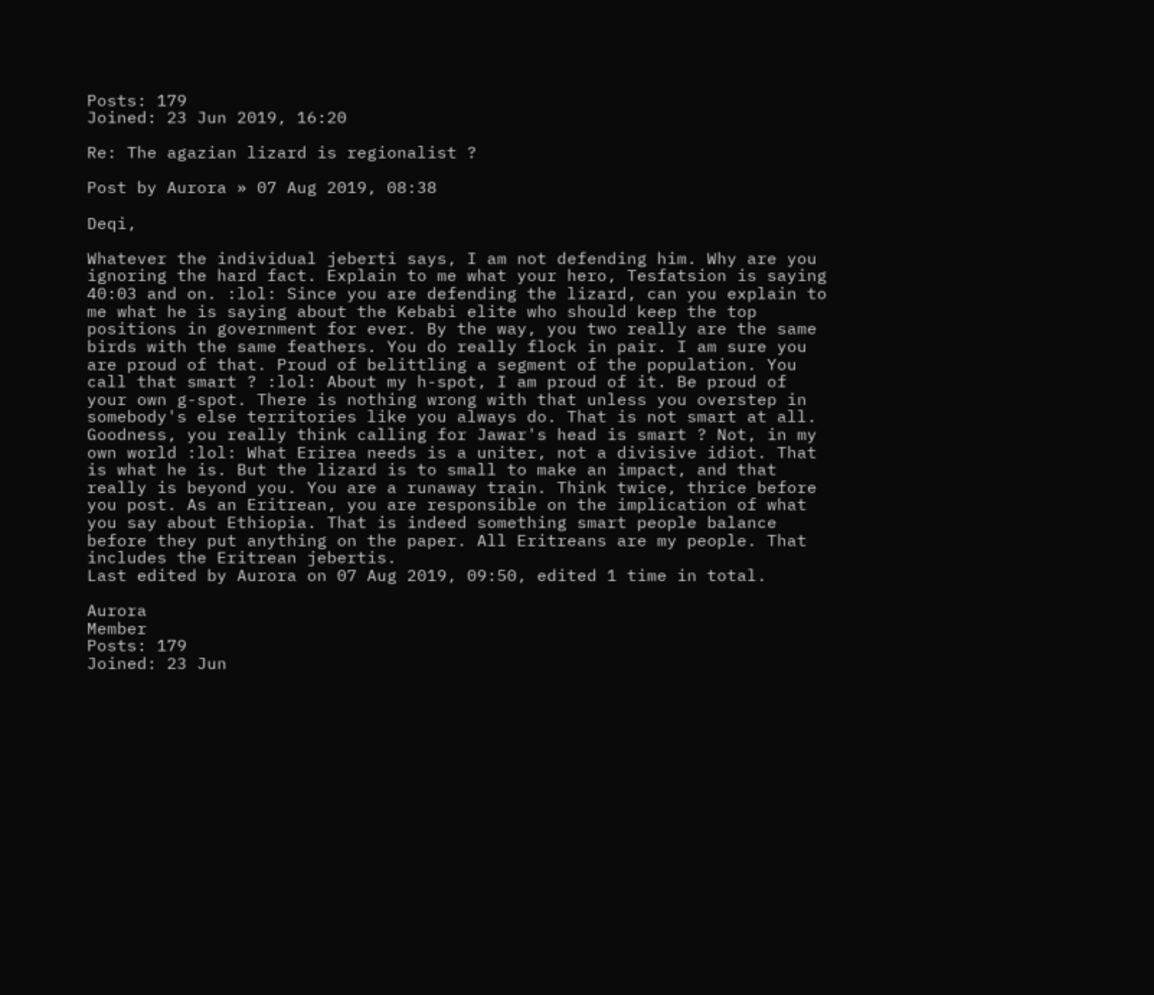Posts: 179
Joined: 23 Jun 2019, 16:20

Re: The agazian lizard is regionalist ?

Post by Aurora » 07 Aug 2019, 08:38

Deqi,

Whatever the individual jeberti says, I am not defending him. Why are you ignoring the hard fact. Explain to me what your hero, Tesfatsion is saying 40:03 and on. :lol: Since you are defending the lizard, can you explain to me what he is saying about the Kebabi elite who should keep the top positions in government for ever. By the way, you two really are the same birds with the same feathers. You do really flock in pair. I am sure you are proud of that. Proud of belittling a segment of the population. You call that smart ? :lol: About my h-spot, I am proud of it. Be proud of your own g-spot. There is nothing wrong with that unless you overstep in somebody's else territories like you always do. That is not smart at all. Goodness, you really think calling for Jawar's head is smart ? Not, in my own world :lol: What Erirea needs is a uniter, not a divisive idiot. That is what he is. But the lizard is to small to make an impact, and that really is beyond you. You are a runaway train. Think twice, thrice before you post. As an Eritrean, you are responsible on the implication of what you say about Ethiopia. That is indeed something smart people balance before they put anything on the paper. All Eritreans are my people. That includes the Eritrean jebertis.
Last edited by Aurora on 07 Aug 2019, 09:50, edited 1 time in total.

Aurora
Member
Posts: 179
Joined: 23 Jun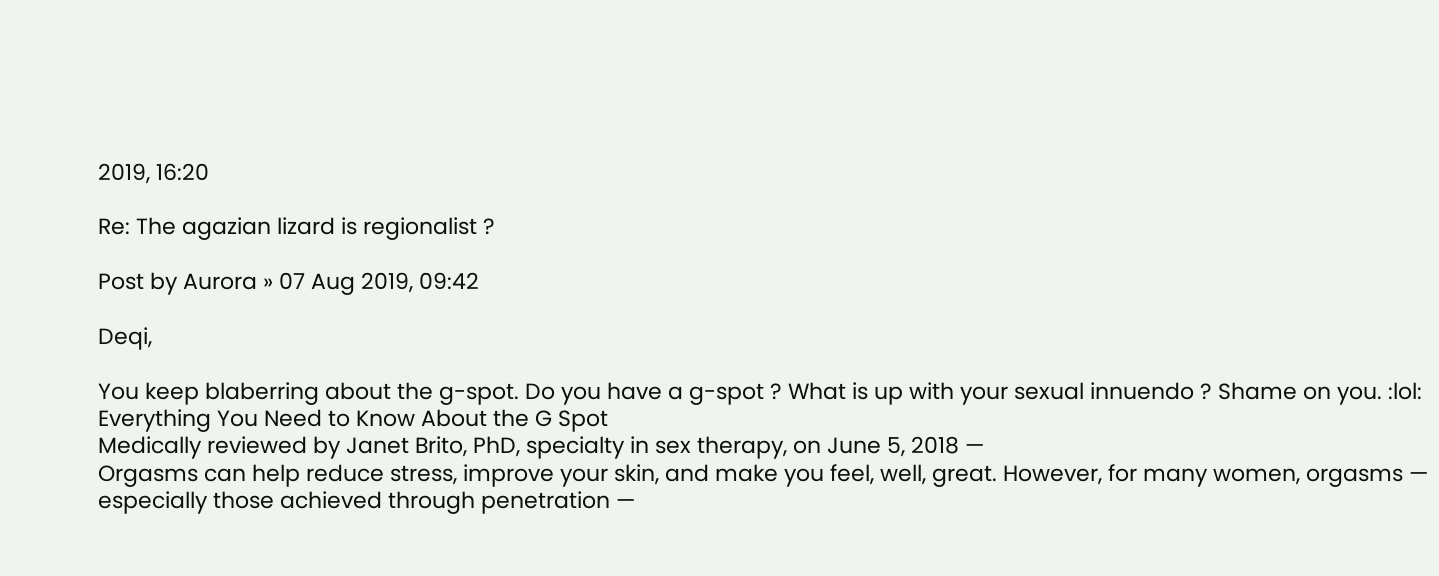2019, 16:20

Re: The agazian lizard is regionalist ?

Post by Aurora » 07 Aug 2019, 09:42

Deqi,

You keep blaberring about the g-spot. Do you have a g-spot ? What is up with your sexual innuendo ? Shame on you. :lol:
Everything You Need to Know About the G Spot
Medically reviewed by Janet Brito, PhD, specialty in sex therapy, on June 5, 2018 —
Orgasms can help reduce stress, improve your skin, and make you feel, well, great. However, for many women, orgasms — especially those achieved through penetration —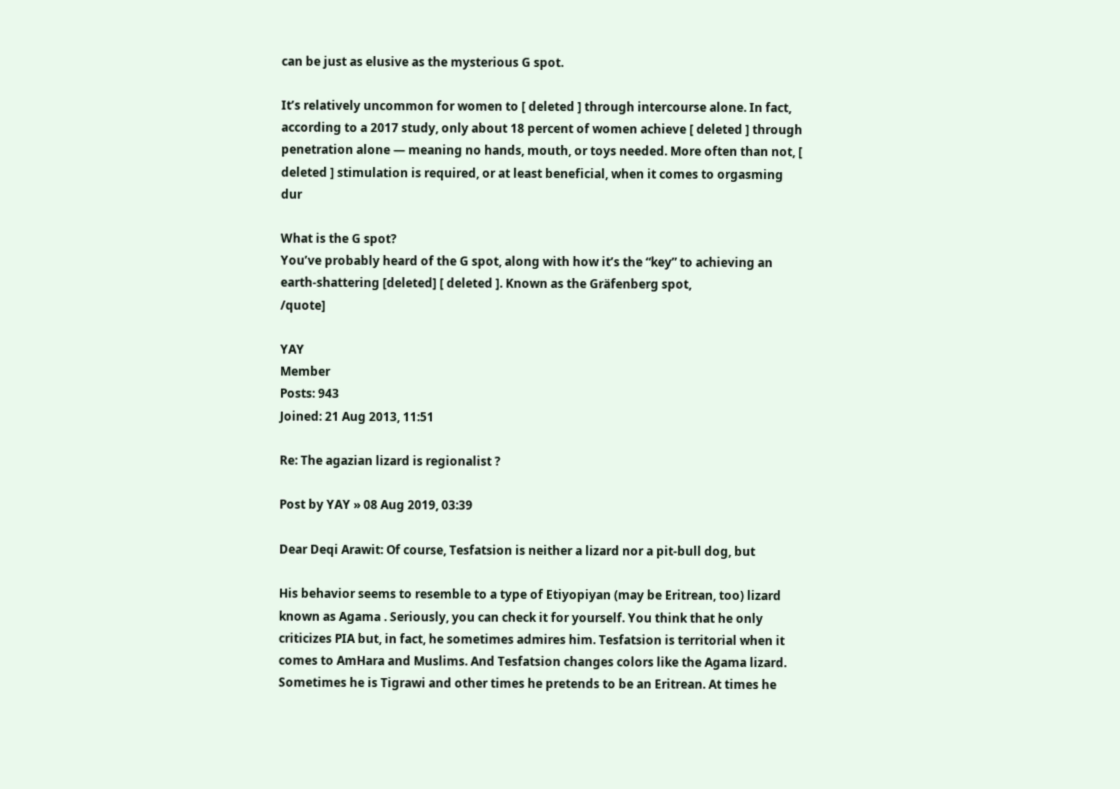can be just as elusive as the mysterious G spot.

It’s relatively uncommon for women to [ deleted ] through intercourse alone. In fact, according to a 2017 study, only about 18 percent of women achieve [ deleted ] through penetration alone — meaning no hands, mouth, or toys needed. More often than not, [ deleted ] stimulation is required, or at least beneficial, when it comes to orgasming dur

What is the G spot?
You’ve probably heard of the G spot, along with how it’s the “key” to achieving an earth-shattering [deleted] [ deleted ]. Known as the Gräfenberg spot,
/quote]

YAY
Member
Posts: 943
Joined: 21 Aug 2013, 11:51

Re: The agazian lizard is regionalist ?

Post by YAY » 08 Aug 2019, 03:39

Dear Deqi Arawit: Of course, Tesfatsion is neither a lizard nor a pit-bull dog, but

His behavior seems to resemble to a type of Etiyopiyan (may be Eritrean, too) lizard known as Agama . Seriously, you can check it for yourself. You think that he only criticizes PIA but, in fact, he sometimes admires him. Tesfatsion is territorial when it comes to AmHara and Muslims. And Tesfatsion changes colors like the Agama lizard. Sometimes he is Tigrawi and other times he pretends to be an Eritrean. At times he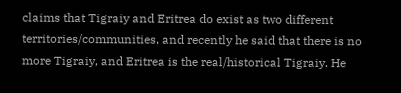claims that Tigraiy and Eritrea do exist as two different territories/communities, and recently he said that there is no more Tigraiy, and Eritrea is the real/historical Tigraiy. He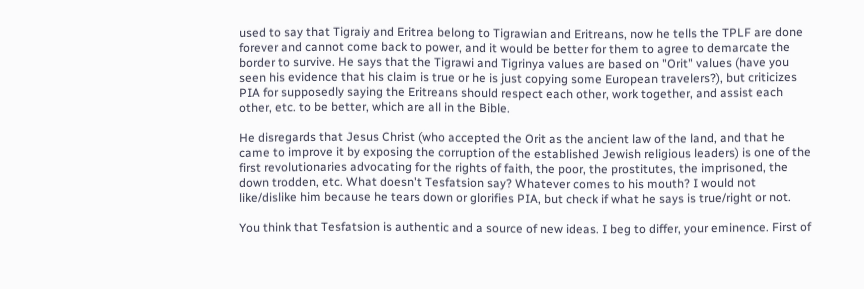used to say that Tigraiy and Eritrea belong to Tigrawian and Eritreans, now he tells the TPLF are done forever and cannot come back to power, and it would be better for them to agree to demarcate the border to survive. He says that the Tigrawi and Tigrinya values are based on "Orit" values (have you seen his evidence that his claim is true or he is just copying some European travelers?), but criticizes PIA for supposedly saying the Eritreans should respect each other, work together, and assist each other, etc. to be better, which are all in the Bible.

He disregards that Jesus Christ (who accepted the Orit as the ancient law of the land, and that he came to improve it by exposing the corruption of the established Jewish religious leaders) is one of the first revolutionaries advocating for the rights of faith, the poor, the prostitutes, the imprisoned, the down trodden, etc. What doesn't Tesfatsion say? Whatever comes to his mouth? I would not like/dislike him because he tears down or glorifies PIA, but check if what he says is true/right or not.

You think that Tesfatsion is authentic and a source of new ideas. I beg to differ, your eminence. First of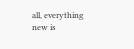all, everything new is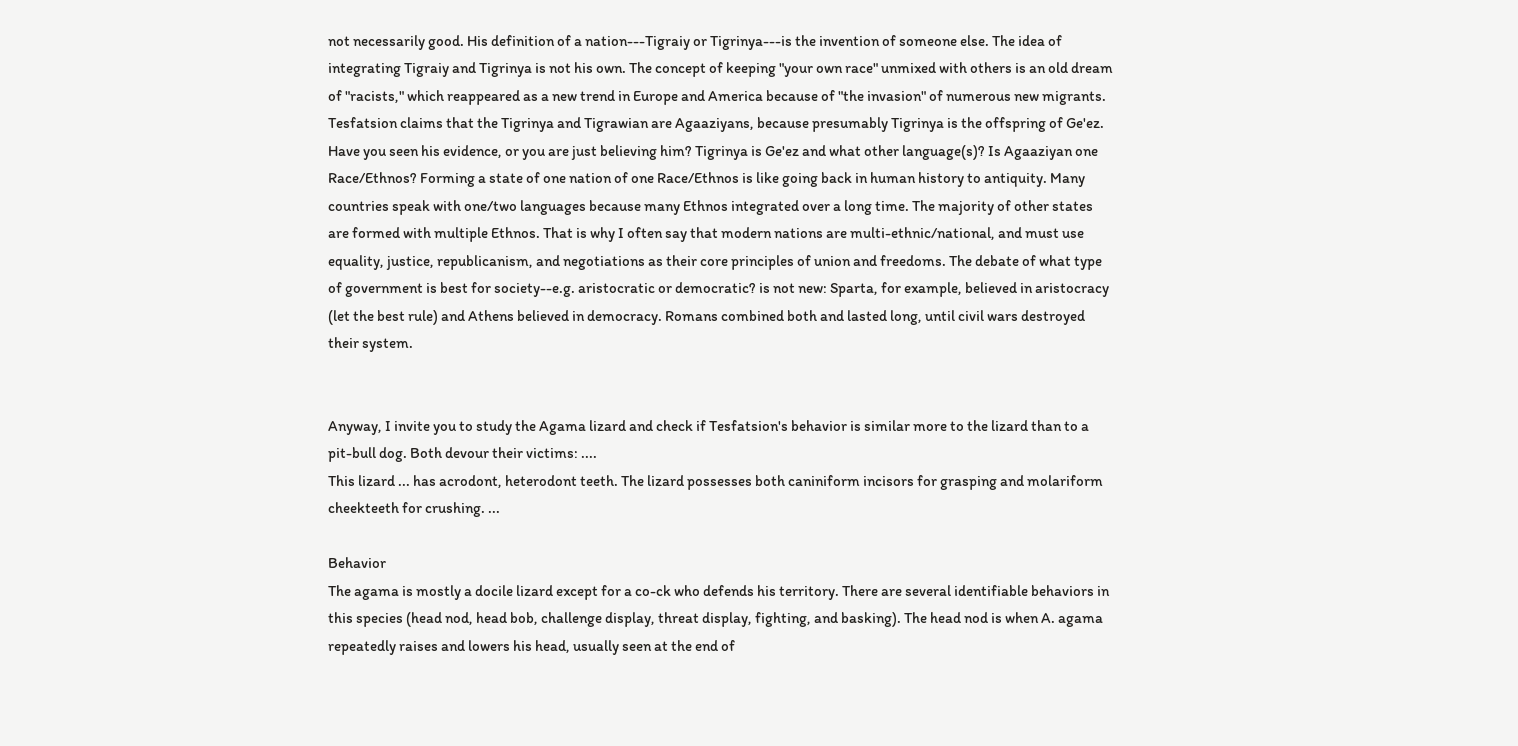not necessarily good. His definition of a nation---Tigraiy or Tigrinya---is the invention of someone else. The idea of integrating Tigraiy and Tigrinya is not his own. The concept of keeping "your own race" unmixed with others is an old dream of "racists," which reappeared as a new trend in Europe and America because of "the invasion" of numerous new migrants. Tesfatsion claims that the Tigrinya and Tigrawian are Agaaziyans, because presumably Tigrinya is the offspring of Ge'ez. Have you seen his evidence, or you are just believing him? Tigrinya is Ge'ez and what other language(s)? Is Agaaziyan one Race/Ethnos? Forming a state of one nation of one Race/Ethnos is like going back in human history to antiquity. Many countries speak with one/two languages because many Ethnos integrated over a long time. The majority of other states are formed with multiple Ethnos. That is why I often say that modern nations are multi-ethnic/national, and must use equality, justice, republicanism, and negotiations as their core principles of union and freedoms. The debate of what type of government is best for society--e.g. aristocratic or democratic? is not new: Sparta, for example, believed in aristocracy (let the best rule) and Athens believed in democracy. Romans combined both and lasted long, until civil wars destroyed their system.


Anyway, I invite you to study the Agama lizard and check if Tesfatsion's behavior is similar more to the lizard than to a pit-bull dog. Both devour their victims: ....
This lizard ... has acrodont, heterodont teeth. The lizard possesses both caniniform incisors for grasping and molariform cheekteeth for crushing. ...

Behavior
The agama is mostly a docile lizard except for a co-ck who defends his territory. There are several identifiable behaviors in this species (head nod, head bob, challenge display, threat display, fighting, and basking). The head nod is when A. agama repeatedly raises and lowers his head, usually seen at the end of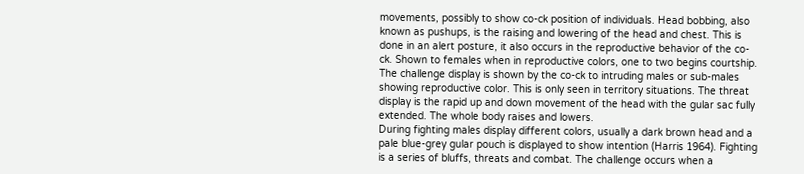movements, possibly to show co-ck position of individuals. Head bobbing, also known as pushups, is the raising and lowering of the head and chest. This is done in an alert posture, it also occurs in the reproductive behavior of the co-ck. Shown to females when in reproductive colors, one to two begins courtship. The challenge display is shown by the co-ck to intruding males or sub-males showing reproductive color. This is only seen in territory situations. The threat display is the rapid up and down movement of the head with the gular sac fully extended. The whole body raises and lowers.
During fighting males display different colors, usually a dark brown head and a pale blue-grey gular pouch is displayed to show intention (Harris 1964). Fighting is a series of bluffs, threats and combat. The challenge occurs when a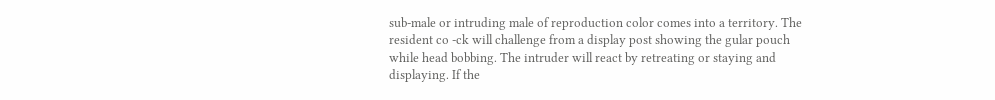sub-male or intruding male of reproduction color comes into a territory. The resident co -ck will challenge from a display post showing the gular pouch while head bobbing. The intruder will react by retreating or staying and displaying. If the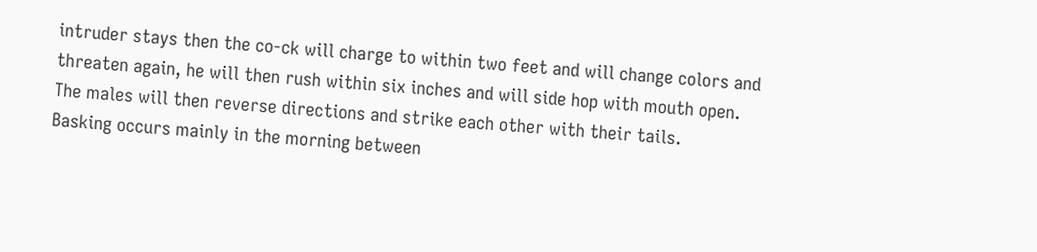intruder stays then the co-ck will charge to within two feet and will change colors and threaten again, he will then rush within six inches and will side hop with mouth open. The males will then reverse directions and strike each other with their tails.
Basking occurs mainly in the morning between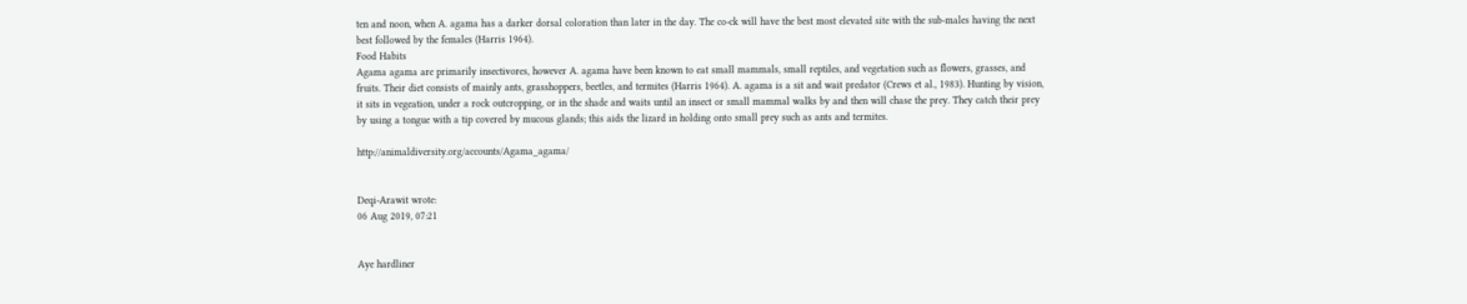ten and noon, when A. agama has a darker dorsal coloration than later in the day. The co-ck will have the best most elevated site with the sub-males having the next best followed by the females (Harris 1964).
Food Habits
Agama agama are primarily insectivores, however A. agama have been known to eat small mammals, small reptiles, and vegetation such as flowers, grasses, and fruits. Their diet consists of mainly ants, grasshoppers, beetles, and termites (Harris 1964). A. agama is a sit and wait predator (Crews et al., 1983). Hunting by vision, it sits in vegeation, under a rock outcropping, or in the shade and waits until an insect or small mammal walks by and then will chase the prey. They catch their prey by using a tongue with a tip covered by mucous glands; this aids the lizard in holding onto small prey such as ants and termites.

http://animaldiversity.org/accounts/Agama_agama/


Deqi-Arawit wrote:
06 Aug 2019, 07:21


Aye hardliner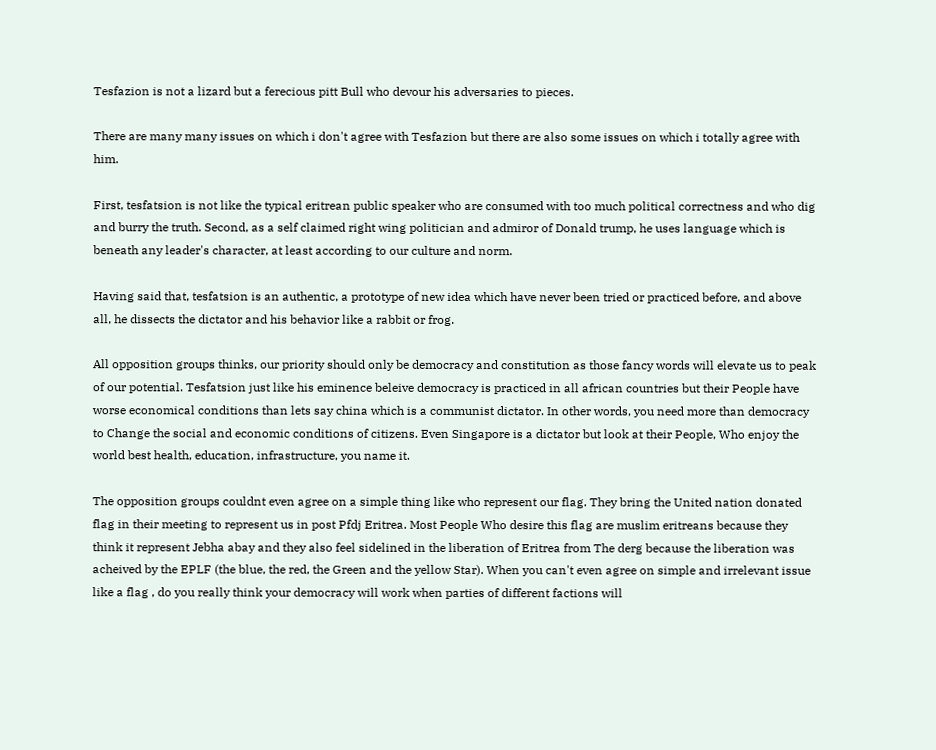Tesfazion is not a lizard but a ferecious pitt Bull who devour his adversaries to pieces.

There are many many issues on which i don't agree with Tesfazion but there are also some issues on which i totally agree with him.

First, tesfatsion is not like the typical eritrean public speaker who are consumed with too much political correctness and who dig and burry the truth. Second, as a self claimed right wing politician and admiror of Donald trump, he uses language which is beneath any leader's character, at least according to our culture and norm.

Having said that, tesfatsion is an authentic, a prototype of new idea which have never been tried or practiced before, and above all, he dissects the dictator and his behavior like a rabbit or frog.

All opposition groups thinks, our priority should only be democracy and constitution as those fancy words will elevate us to peak of our potential. Tesfatsion just like his eminence beleive democracy is practiced in all african countries but their People have worse economical conditions than lets say china which is a communist dictator. In other words, you need more than democracy to Change the social and economic conditions of citizens. Even Singapore is a dictator but look at their People, Who enjoy the world best health, education, infrastructure, you name it.

The opposition groups couldnt even agree on a simple thing like who represent our flag. They bring the United nation donated flag in their meeting to represent us in post Pfdj Eritrea. Most People Who desire this flag are muslim eritreans because they think it represent Jebha abay and they also feel sidelined in the liberation of Eritrea from The derg because the liberation was acheived by the EPLF (the blue, the red, the Green and the yellow Star). When you can't even agree on simple and irrelevant issue like a flag , do you really think your democracy will work when parties of different factions will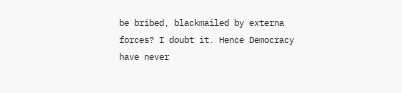be bribed, blackmailed by externa forces? I doubt it. Hence Democracy have never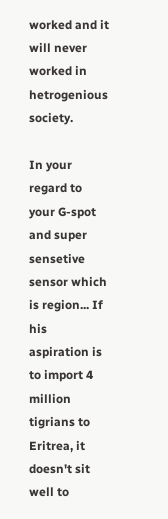worked and it will never worked in hetrogenious society.

In your regard to your G-spot and super sensetive sensor which is region... If his aspiration is to import 4 million tigrians to Eritrea, it doesn't sit well to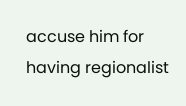accuse him for having regionalist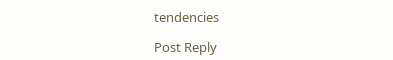tendencies

Post Reply